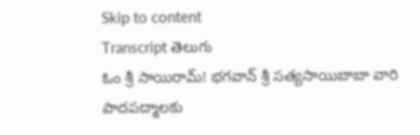Skip to content
Transcript తెలుగు
ఓం శ్రీ సాయిరామ్! భగవాన్ శ్రీ సత్యసాయిబాబా వారి పాదపద్మాలకు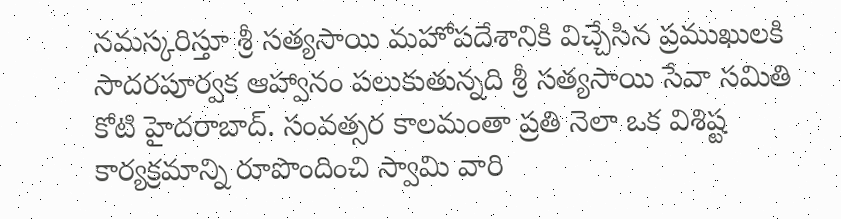నమస్కరిస్తూ శ్రీ సత్యసాయి మహోపదేశానికి విచ్చేసిన ప్రముఖులకి సాదరపూర్వక ఆహ్వానం పలుకుతున్నది శ్రీ సత్యసాయి సేవా సమితి కోటి హైదరాబాద్. సంవత్సర కాలమంతా ప్రతి నెలా ఒక విశిష్ట కార్యక్రమాన్ని రూపొందించి స్వామి వారి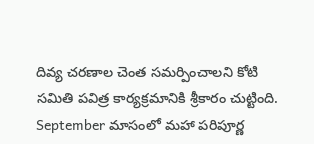దివ్య చరణాల చెంత సమర్పించాలని కోటి సమితి పవిత్ర కార్యక్రమానికి శ్రీకారం చుట్టింది. September మాసంలో మహా పరిపూర్ణ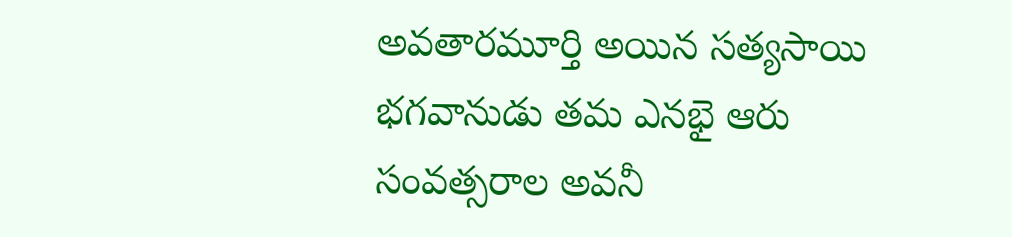అవతారమూర్తి అయిన సత్యసాయి భగవానుడు తమ ఎనభై ఆరు సంవత్సరాల అవనీ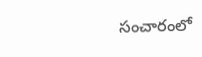సంచారంలో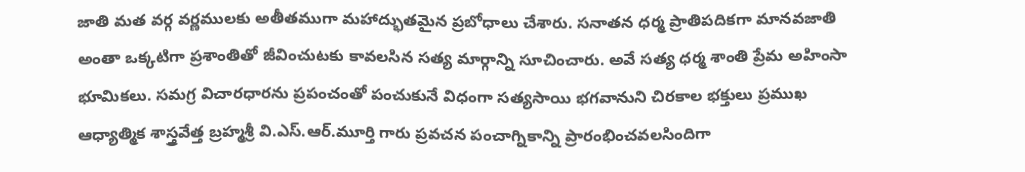జాతి మత వర్గ వర్ణములకు అతీతముగా మహాద్భుతమైన ప్రబోధాలు చేశారు. సనాతన ధర్మ ప్రాతిపదికగా మానవజాతి అంతా ఒక్కటిగా ప్రశాంతితో జీవించుటకు కావలసిన సత్య మార్గాన్ని సూచించారు. అవే సత్య ధర్మ శాంతి ప్రేమ అహింసా భూమికలు. సమగ్ర విచారధారను ప్రపంచంతో పంచుకునే విధంగా సత్యసాయి భగవానుని చిరకాల భక్తులు ప్రముఖ ఆధ్యాత్మిక శాస్త్రవేత్త బ్రహ్మశ్రీ వి.ఎస్.ఆర్.మూర్తి గారు ప్రవచన పంచాగ్నికాన్ని ప్రారంభించవలసిందిగా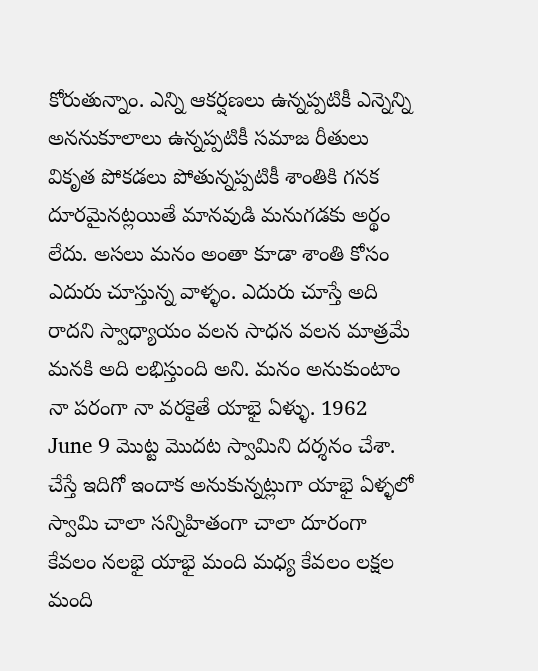కోరుతున్నాం. ఎన్ని ఆకర్షణలు ఉన్నప్పటికీ ఎన్నెన్ని అననుకూలాలు ఉన్నప్పటికీ సమాజ రీతులు వికృత పోకడలు పోతున్నప్పటికీ శాంతికి గనక దూరమైనట్లయితే మానవుడి మనుగడకు అర్థం లేదు. అసలు మనం అంతా కూడా శాంతి కోసం ఎదురు చూస్తున్న వాళ్ళం. ఎదురు చూస్తే అది రాదని స్వాధ్యాయం వలన సాధన వలన మాత్రమే మనకి అది లభిస్తుంది అని. మనం అనుకుంటాం నా పరంగా నా వరకైతే యాభై ఏళ్ళు. 1962 June 9 మొట్ట మొదట స్వామిని దర్శనం చేశా. చేస్తే ఇదిగో ఇందాక అనుకున్నట్లుగా యాభై ఏళ్ళలో స్వామి చాలా సన్నిహితంగా చాలా దూరంగా కేవలం నలభై యాభై మంది మధ్య కేవలం లక్షల మంది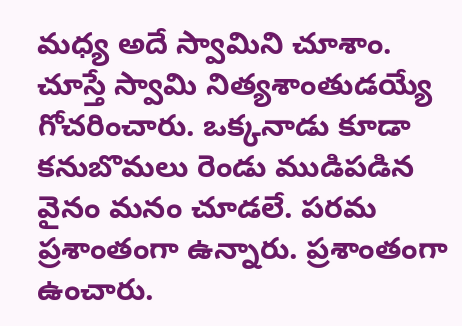మధ్య అదే స్వామిని చూశాం. చూస్తే స్వామి నిత్యశాంతుడయ్యే గోచరించారు. ఒక్కనాడు కూడా కనుబొమలు రెండు ముడిపడిన వైనం మనం చూడలే. పరమ ప్రశాంతంగా ఉన్నారు. ప్రశాంతంగా ఉంచారు.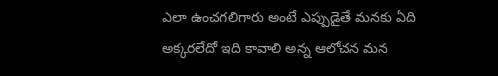ఎలా ఉంచగలిగారు అంటే ఎప్పుడైతే మనకు ఏది అక్కరలేదో ఇది కావాలి అన్న ఆలోచన మన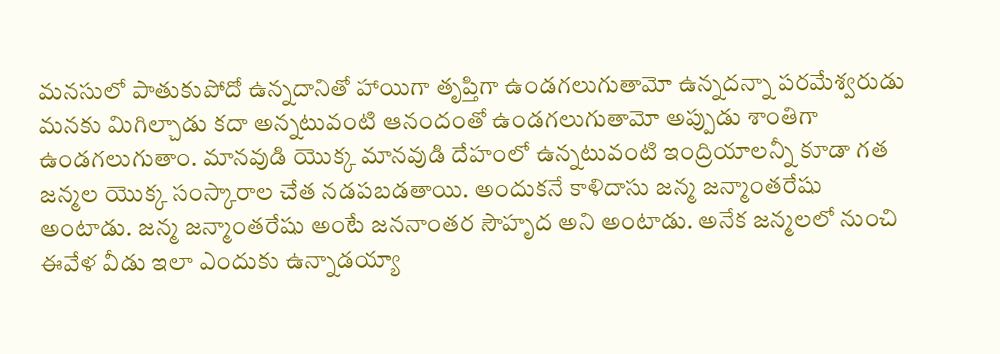మనసులో పాతుకుపోదో ఉన్నదానితో హాయిగా తృప్తిగా ఉండగలుగుతామో ఉన్నదన్నా పరమేశ్వరుడు మనకు మిగిల్చాడు కదా అన్నటువంటి ఆనందంతో ఉండగలుగుతామో అప్పుడు శాంతిగా ఉండగలుగుతాం. మానవుడి యొక్క మానవుడి దేహంలో ఉన్నటువంటి ఇంద్రియాలన్నీ కూడా గత జన్మల యొక్క సంస్కారాల చేత నడపబడతాయి. అందుకనే కాళిదాసు జన్మ జన్మాంతరేషు అంటాడు. జన్మ జన్మాంతరేషు అంటే జననాంతర సౌహృద అని అంటాడు. అనేక జన్మలలో నుంచి ఈవేళ వీడు ఇలా ఎందుకు ఉన్నాడయ్యా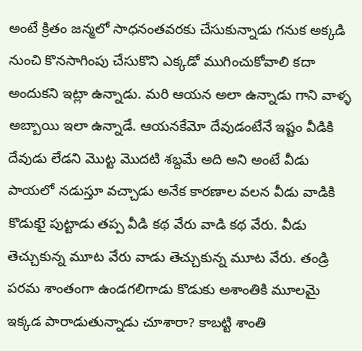అంటే క్రితం జన్మలో సాధనంతవరకు చేసుకున్నాడు గనుక అక్కడి నుంచి కొనసాగింపు చేసుకొని ఎక్కడో ముగించుకోవాలి కదా అందుకని ఇట్లా ఉన్నాడు. మరి ఆయన అలా ఉన్నాడు గాని వాళ్ళ అబ్బాయి ఇలా ఉన్నాడే. ఆయనకేమో దేవుడంటేనే ఇష్టం వీడికి దేవుడు లేడని మొట్ట మొదటి శబ్దమే అది అని అంటే వీడు పాయలో నడుస్తూ వచ్చాడు అనేక కారణాల వలన వీడు వాడికి కొడుకుై పుట్టాడు తప్ప వీడి కథ వేరు వాడి కథ వేరు. వీడు తెచ్చుకున్న మూట వేరు వాడు తెచ్చుకున్న మూట వేరు. తండ్రి పరమ శాంతంగా ఉండగలిగాడు కొడుకు అశాంతికి మూలమై ఇక్కడ పారాడుతున్నాడు చూశారా? కాబట్టి శాంతి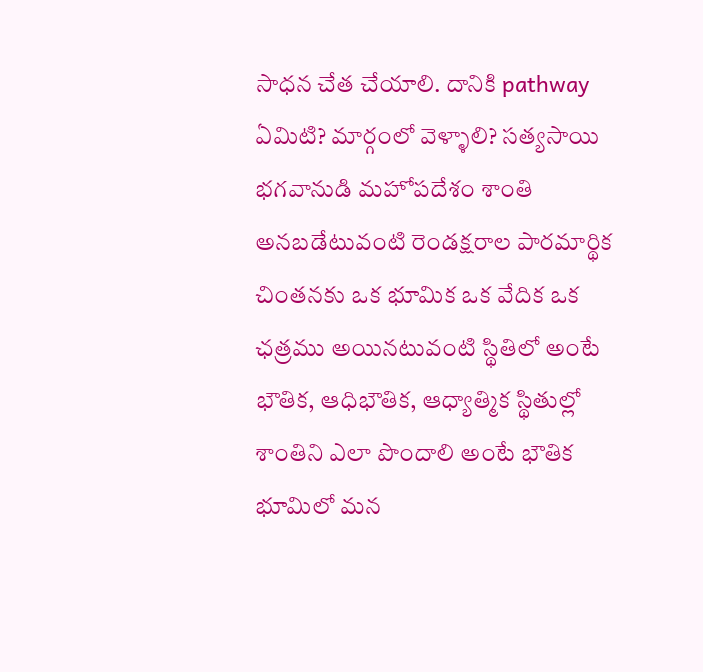సాధన చేత చేయాలి. దానికి pathway ఏమిటి? మార్గంలో వెళ్ళాలి? సత్యసాయి భగవానుడి మహోపదేశం శాంతి అనబడేటువంటి రెండక్షరాల పారమార్థిక చింతనకు ఒక భూమిక ఒక వేదిక ఒక ఛత్రము అయినటువంటి స్థితిలో అంటే భౌతిక, ఆధిభౌతిక, ఆధ్యాత్మిక స్థితుల్లో శాంతిని ఎలా పొందాలి అంటే భౌతిక భూమిలో మన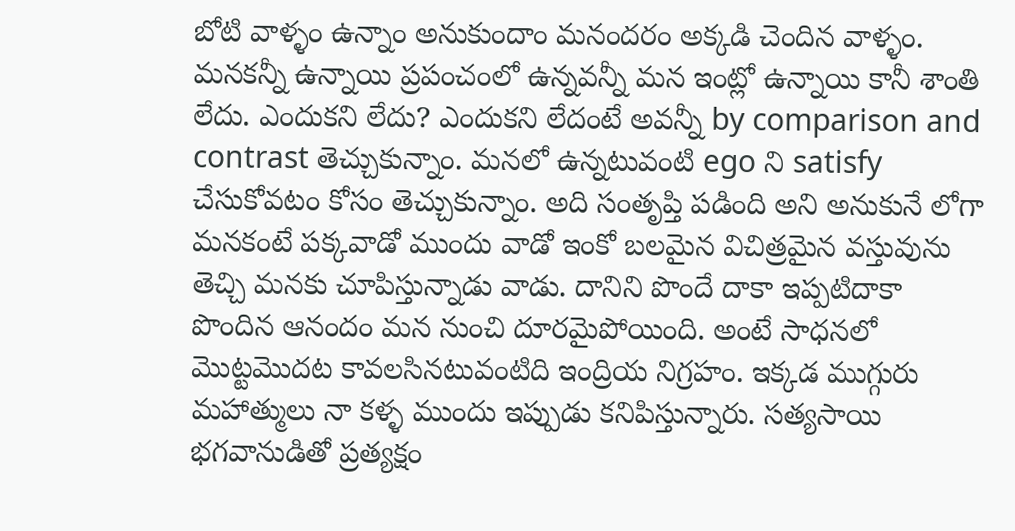బోటి వాళ్ళం ఉన్నాం అనుకుందాం మనందరం అక్కడి చెందిన వాళ్ళం. మనకన్నీ ఉన్నాయి ప్రపంచంలో ఉన్నవన్నీ మన ఇంట్లో ఉన్నాయి కానీ శాంతి లేదు. ఎందుకని లేదు? ఎందుకని లేదంటే అవన్నీ by comparison and contrast తెచ్చుకున్నాం. మనలో ఉన్నటువంటి ego ని satisfy చేసుకోవటం కోసం తెచ్చుకున్నాం. అది సంతృప్తి పడింది అని అనుకునే లోగా మనకంటే పక్కవాడో ముందు వాడో ఇంకో బలమైన విచిత్రమైన వస్తువును తెచ్చి మనకు చూపిస్తున్నాడు వాడు. దానిని పొందే దాకా ఇప్పటిదాకా పొందిన ఆనందం మన నుంచి దూరమైపోయింది. అంటే సాధనలో మొట్టమొదట కావలసినటువంటిది ఇంద్రియ నిగ్రహం. ఇక్కడ ముగ్గురు మహాత్ములు నా కళ్ళ ముందు ఇప్పుడు కనిపిస్తున్నారు. సత్యసాయి భగవానుడితో ప్రత్యక్షం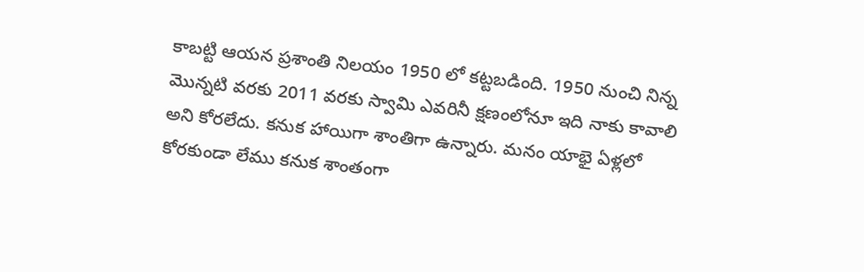కాబట్టి ఆయన ప్రశాంతి నిలయం 1950 లో కట్టబడింది. 1950 నుంచి నిన్న మొన్నటి వరకు 2011 వరకు స్వామి ఎవరినీ క్షణంలోనూ ఇది నాకు కావాలి అని కోరలేదు. కనుక హాయిగా శాంతిగా ఉన్నారు. మనం యాభై ఏళ్లలో కోరకుండా లేము కనుక శాంతంగా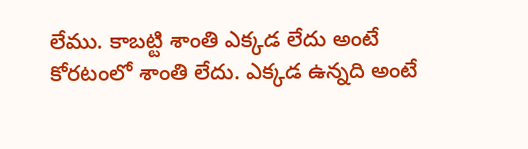లేము. కాబట్టి శాంతి ఎక్కడ లేదు అంటే కోరటంలో శాంతి లేదు. ఎక్కడ ఉన్నది అంటే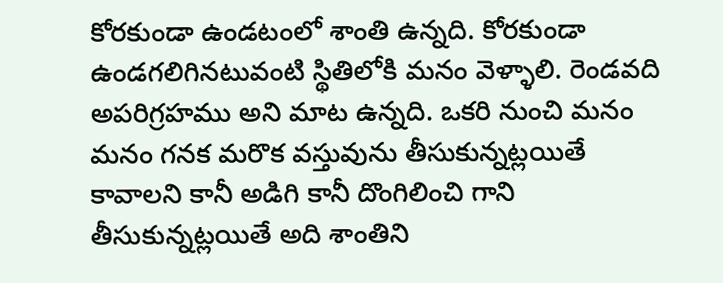కోరకుండా ఉండటంలో శాంతి ఉన్నది. కోరకుండా ఉండగలిగినటువంటి స్థితిలోకి మనం వెళ్ళాలి. రెండవది అపరిగ్రహము అని మాట ఉన్నది. ఒకరి నుంచి మనం మనం గనక మరొక వస్తువును తీసుకున్నట్లయితే కావాలని కానీ అడిగి కానీ దొంగిలించి గాని తీసుకున్నట్లయితే అది శాంతిని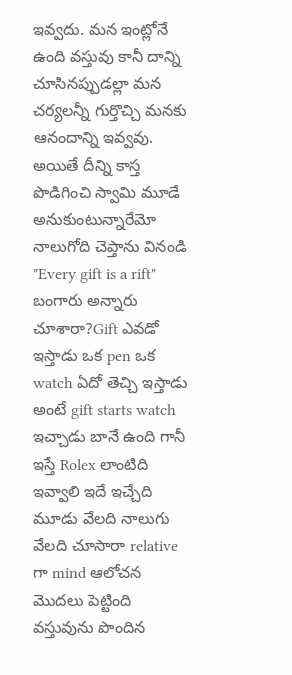ఇవ్వదు. మన ఇంట్లోనే ఉంది వస్తువు కానీ దాన్ని చూసినప్పుడల్లా మన చర్యలన్నీ గుర్తొచ్చి మనకు ఆనందాన్ని ఇవ్వవు. అయితే దీన్ని కాస్త పొడిగించి స్వామి మూడే అనుకుంటున్నారేమో నాలుగోది చెప్తాను వినండి "Every gift is a rift" బంగారు అన్నారు చూశారా?Gift ఎవడో ఇస్తాడు ఒక pen ఒక watch ఏదో తెచ్చి ఇస్తాడు అంటే gift starts watch ఇచ్చాడు బానే ఉంది గానీ ఇస్తే Rolex లాంటిది ఇవ్వాలి ఇదే ఇచ్చేది మూడు వేలది నాలుగు వేలది చూసారా relative గా mind ఆలోచన మొదలు పెట్టింది వస్తువును పొందిన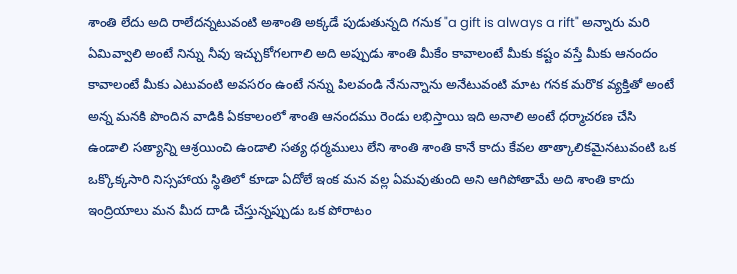శాంతి లేదు అది రాలేదన్నటువంటి అశాంతి అక్కడే పుడుతున్నది గనుక "a gift is always a rift" అన్నారు మరి ఏమివ్వాలి అంటే నిన్ను నీవు ఇచ్చుకోగలగాలి అది అప్పుడు శాంతి మీకేం కావాలంటే మీకు కష్టం వస్తే మీకు ఆనందం కావాలంటే మీకు ఎటువంటి అవసరం ఉంటే నన్ను పిలవండి నేనున్నాను అనేటువంటి మాట గనక మరొక వ్యక్తితో అంటే అన్న మనకి పొందిన వాడికి ఏకకాలంలో శాంతి ఆనందము రెండు లభిస్తాయి ఇది అనాలి అంటే ధర్మాచరణ చేసి ఉండాలి సత్యాన్ని ఆశ్రయించి ఉండాలి సత్య ధర్మములు లేని శాంతి శాంతి కానే కాదు కేవల తాత్కాలికమైనటువంటి ఒక ఒక్కొక్కసారి నిస్సహాయ స్థితిలో కూడా ఏదోలే ఇంక మన వల్ల ఏమవుతుంది అని ఆగిపోతామే అది శాంతి కాదు ఇంద్రియాలు మన మీద దాడి చేస్తున్నప్పుడు ఒక పోరాటం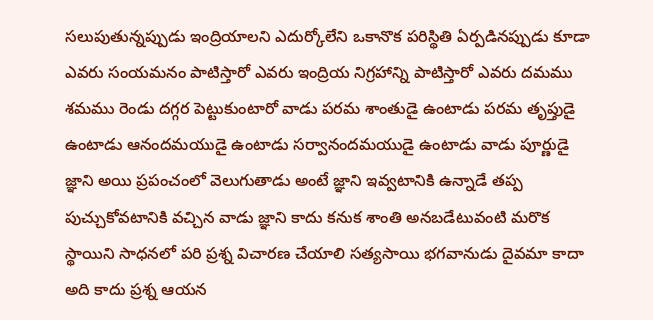సలుపుతున్నప్పుడు ఇంద్రియాలని ఎదుర్కోలేని ఒకానొక పరిస్థితి ఏర్పడినప్పుడు కూడా ఎవరు సంయమనం పాటిస్తారో ఎవరు ఇంద్రియ నిగ్రహాన్ని పాటిస్తారో ఎవరు దమము శమము రెండు దగ్గర పెట్టుకుంటారో వాడు పరమ శాంతుడై ఉంటాడు పరమ తృప్తుడై ఉంటాడు ఆనందమయుడై ఉంటాడు సర్వానందమయుడై ఉంటాడు వాడు పూర్ణుడై జ్ఞాని అయి ప్రపంచంలో వెలుగుతాడు అంటే జ్ఞాని ఇవ్వటానికి ఉన్నాడే తప్ప పుచ్చుకోవటానికి వచ్చిన వాడు జ్ఞాని కాదు కనుక శాంతి అనబడేటువంటి మరొక స్థాయిని సాధనలో పరి ప్రశ్న విచారణ చేయాలి సత్యసాయి భగవానుడు దైవమా కాదా అది కాదు ప్రశ్న ఆయన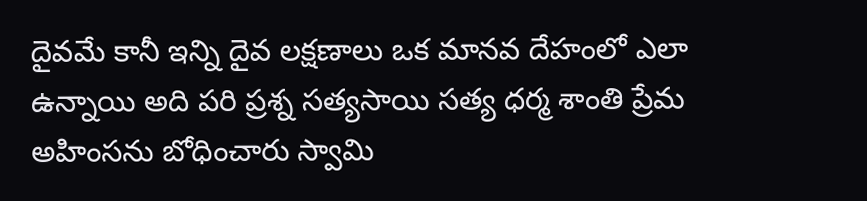దైవమే కానీ ఇన్ని దైవ లక్షణాలు ఒక మానవ దేహంలో ఎలా ఉన్నాయి అది పరి ప్రశ్న సత్యసాయి సత్య ధర్మ శాంతి ప్రేమ అహింసను బోధించారు స్వామి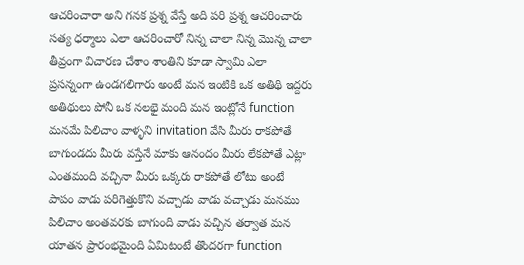ఆచరించారా అని గనక ప్రశ్న వేస్తే అది పరి ప్రశ్న ఆచరించారు సత్య ధర్మాలు ఎలా ఆచరించారో నిన్న చాలా నిన్న మొన్న చాలా తీవ్రంగా విచారణ చేశాం శాంతిని కూడా స్వామి ఎలా ప్రసన్నంగా ఉండగలిగారు అంటే మన ఇంటికి ఒక అతిథి ఇద్దరు అతిథులు పోనీ ఒక నలభై మంది మన ఇంట్లోనే function మనమే పిలిచాం వాళ్ళని invitation వేసి మీరు రాకపోతే బాగుండదు మీరు వస్తేనే మాకు ఆనందం మీరు లేకపోతే ఎట్లా ఎంతమంది వచ్చినా మీరు ఒక్కరు రాకపోతే లోటు అంటే పాపం వాడు పరిగెత్తుకొని వచ్చాడు వాడు వచ్చాడు మనము పిలిచాం అంతవరకు బాగుంది వాడు వచ్చిన తర్వాత మన యాతన ప్రారంభమైంది ఏమిటంటే తొందరగా function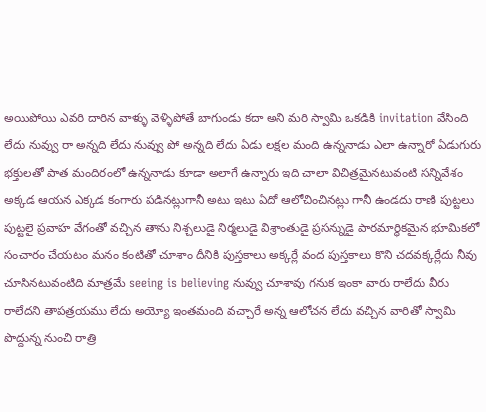అయిపోయి ఎవరి దారిన వాళ్ళు వెళ్ళిపోతే బాగుండు కదా అని మరి స్వామి ఒకడికి invitation వేసింది లేదు నువ్వు రా అన్నది లేదు నువ్వు పో అన్నది లేదు ఏడు లక్షల మంది ఉన్ననాడు ఎలా ఉన్నారో ఏడుగురు భక్తులతో పాత మందిరంలో ఉన్ననాడు కూడా అలాగే ఉన్నారు ఇది చాలా విచిత్రమైనటువంటి సన్నివేశం అక్కడ ఆయన ఎక్కడ కంగారు పడినట్లుగానీ అటు ఇటు ఏదో ఆలోచించినట్లు గానీ ఉండదు రాణి పుట్టలు పుట్టలై ప్రవాహ వేగంతో వచ్చిన తాను నిశ్చలుడై నిర్మలుడై విశ్రాంతుడై ప్రసన్నుడై పారమార్థికమైన భూమికలో సంచారం చేయటం మనం కంటితో చూశాం దీనికి పుస్తకాలు అక్కర్లే వంద పుస్తకాలు కొని చదవక్కర్లేదు నీవు చూసినటువంటిది మాత్రమే seeing is believing నువ్వు చూశావు గనుక ఇంకా వారు రాలేదు వీరు రాలేదని తాపత్రయము లేదు అయ్యో ఇంతమంది వచ్చారే అన్న ఆలోచన లేదు వచ్చిన వారితో స్వామి పొద్దున్న నుంచి రాత్రి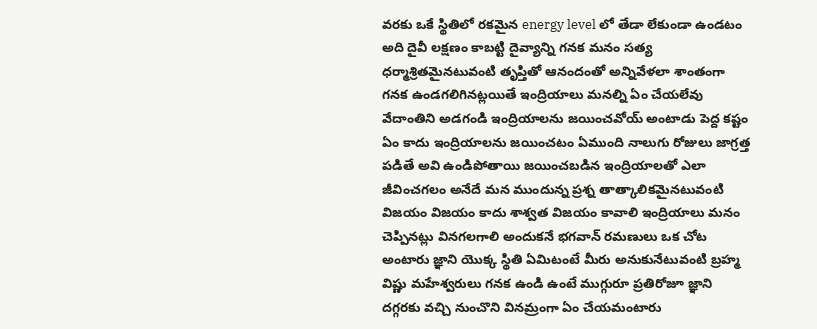వరకు ఒకే స్థితిలో రకమైన energy level లో తేడా లేకుండా ఉండటం అది దైవీ లక్షణం కాబట్టి దైవ్యాన్ని గనక మనం సత్య ధర్మాశ్రితమైనటువంటి తృప్తితో ఆనందంతో అన్నివేళలా శాంతంగా గనక ఉండగలిగినట్లయితే ఇంద్రియాలు మనల్ని ఏం చేయలేవు వేదాంతిని అడగండి ఇంద్రియాలను జయించవోయ్ అంటాడు పెద్ద కష్టం ఏం కాదు ఇంద్రియాలను జయించటం ఏముంది నాలుగు రోజులు జాగ్రత్త పడితే అవి ఉండిపోతాయి జయించబడిన ఇంద్రియాలతో ఎలా జీవించగలం అనేదే మన ముందున్న ప్రశ్న తాత్కాలికమైనటువంటి విజయం విజయం కాదు శాశ్వత విజయం కావాలి ఇంద్రియాలు మనం చెప్పినట్లు వినగలగాలి అందుకనే భగవాన్ రమణులు ఒక చోట అంటారు జ్ఞాని యొక్క స్థితి ఏమిటంటే మీరు అనుకునేటువంటి బ్రహ్మ విష్ణు మహేశ్వరులు గనక ఉండి ఉంటే ముగ్గురూ ప్రతిరోజూ జ్ఞాని దగ్గరకు వచ్చి నుంచొని వినమ్రంగా ఏం చేయమంటారు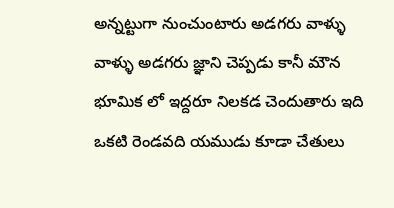అన్నట్టుగా నుంచుంటారు అడగరు వాళ్ళు వాళ్ళు అడగరు జ్ఞాని చెప్పడు కానీ మౌన భూమిక లో ఇద్దరూ నిలకడ చెందుతారు ఇది ఒకటి రెండవది యముడు కూడా చేతులు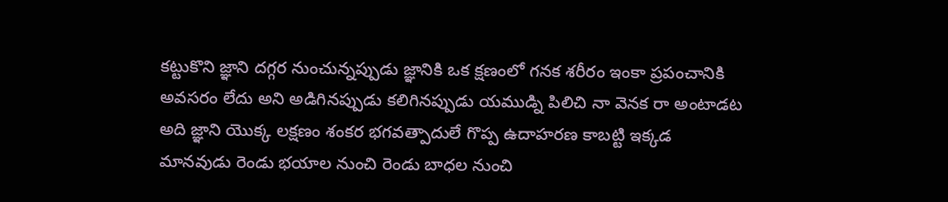కట్టుకొని జ్ఞాని దగ్గర నుంచున్నప్పుడు జ్ఞానికి ఒక క్షణంలో గనక శరీరం ఇంకా ప్రపంచానికి అవసరం లేదు అని అడిగినప్పుడు కలిగినప్పుడు యముడ్ని పిలిచి నా వెనక రా అంటాడట అది జ్ఞాని యొక్క లక్షణం శంకర భగవత్పాదులే గొప్ప ఉదాహరణ కాబట్టి ఇక్కడ మానవుడు రెండు భయాల నుంచి రెండు బాధల నుంచి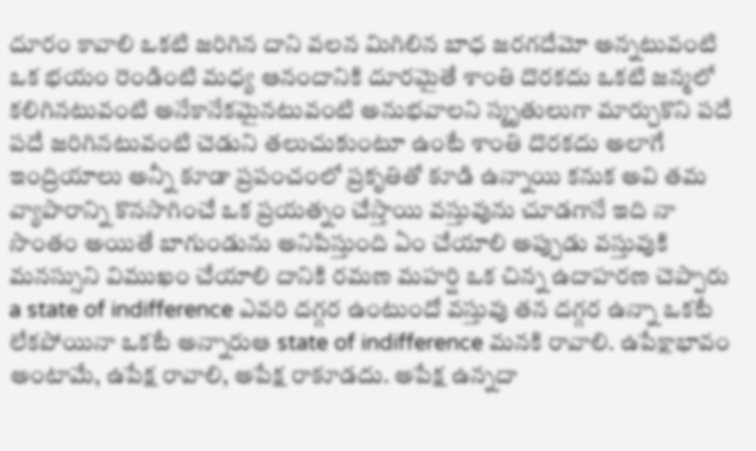దూరం కావాలి ఒకటి జరిగిన దాని వలన మిగిలిన బాధ జరగదేమో అన్నటువంటి ఒక భయం రెండింటి మధ్య ఆనందానికి దూరమైతే శాంతి దొరకదు ఒకటి జన్మలో కలిగినటువంటి అనేకానేకమైనటువంటి అనుభవాలని స్మృతులుగా మార్చుకొని పదే పదే జరిగినటువంటి చెడుని తలుచుకుంటూ ఉంటే శాంతి దొరకదు అలాగే ఇంద్రియాలు అన్నీ కూడా ప్రపంచంలో ప్రకృతితో కూడి ఉన్నాయి కనుక అవి తమ వ్యాపారాన్ని కొనసాగించే ఒక ప్రయత్నం చేస్తాయి వస్తువును చూడగానే ఇది నా సొంతం అయితే బాగుండును అనిపిస్తుంది ఏం చేయాలి అప్పుడు వస్తువుకి మనస్సుని విముఖం చేయాలి దానికి రమణ మహర్షి ఒక చిన్న ఉదాహరణ చెప్పారు a state of indifference ఎవరి దగ్గర ఉంటుందో వస్తువు తన దగ్గర ఉన్నా ఒకటే లేకపోయినా ఒకటే అన్నారుఆ state of indifference మనకి రావాలి. ఉపేక్షాభావం అంటామే, ఉపేక్ష రావాలి, అపేక్ష రాకూడదు. అపేక్ష ఉన్నదా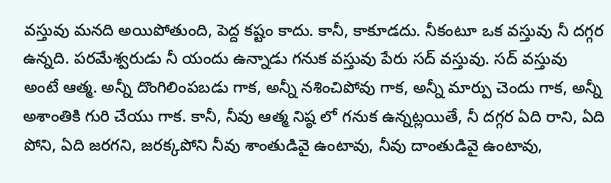వస్తువు మనది అయిపోతుంది, పెద్ద కష్టం కాదు. కానీ, కాకూడదు. నీకంటూ ఒక వస్తువు నీ దగ్గర ఉన్నది. పరమేశ్వరుడు నీ యందు ఉన్నాడు గనుక వస్తువు పేరు సద్ వస్తువు. సద్ వస్తువు అంటే ఆత్మ. అన్నీ దొంగిలింపబడు గాక, అన్నీ నశించిపోవు గాక, అన్నీ మార్పు చెందు గాక, అన్నీ అశాంతికి గురి చేయు గాక. కానీ, నీవు ఆత్మ నిష్ఠ లో గనుక ఉన్నట్లయితే, నీ దగ్గర ఏది రాని, ఏది పోని, ఏది జరగని, జరక్కపోని నీవు శాంతుడివై ఉంటావు, నీవు దాంతుడివై ఉంటావు,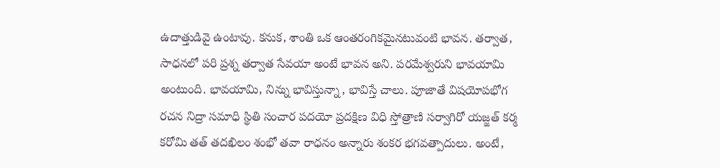ఉదాత్తుడివై ఉంటావు. కనుక, శాంతి ఒక ఆంతరంగికమైనటువంటి భావన. తర్వాత, సాధనలో పరి ప్రశ్న తర్వాత సేవయా అంటే భావన అని. పరమేశ్వరుని భావయామి అంటుంది. భావయామి, నిన్ను భావిస్తున్నా, భావిస్తే చాలు. పూజాతే విషయోపభోగ రచన నిద్రా సమాధి స్థితి సంచార పదయో ప్రదక్షిణ విధి స్తోత్రాణి సర్వాగిరో యజ్జత్ కర్మ కరోమి తత్ తదఖిలం శంభో తవా రాధనం అన్నారు శంకర భగవత్పాదులు. అంటే,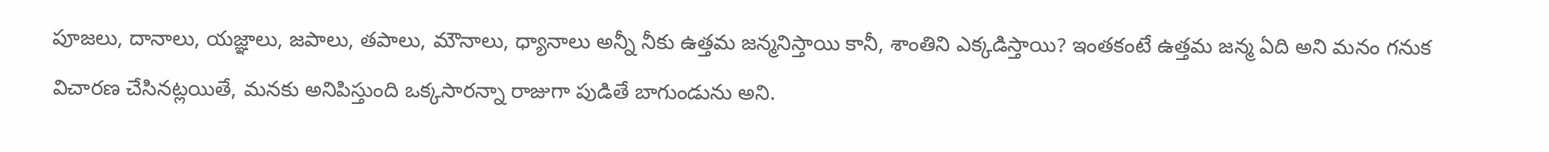పూజలు, దానాలు, యజ్ఞాలు, జపాలు, తపాలు, మౌనాలు, ధ్యానాలు అన్నీ నీకు ఉత్తమ జన్మనిస్తాయి కానీ, శాంతిని ఎక్కడిస్తాయి? ఇంతకంటే ఉత్తమ జన్మ ఏది అని మనం గనుక విచారణ చేసినట్లయితే, మనకు అనిపిస్తుంది ఒక్కసారన్నా రాజుగా పుడితే బాగుండును అని.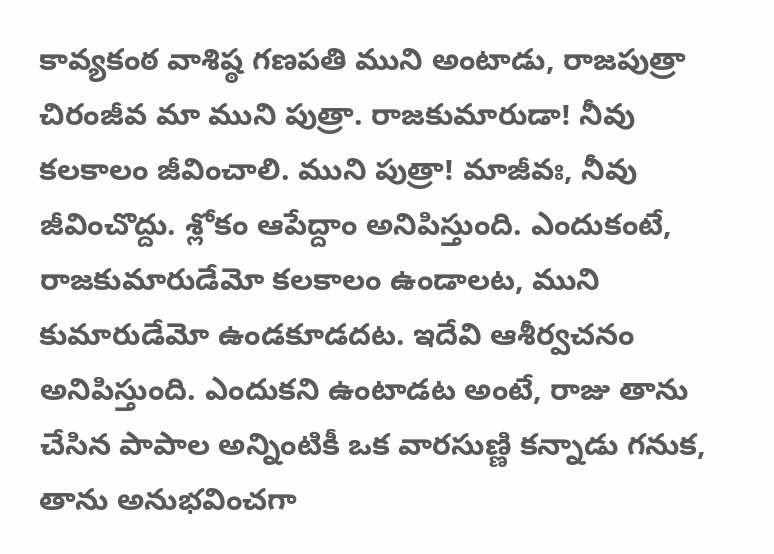కావ్యకంఠ వాశిష్ఠ గణపతి ముని అంటాడు, రాజపుత్రా చిరంజీవ మా ముని పుత్రా. రాజకుమారుడా! నీవు కలకాలం జీవించాలి. ముని పుత్రా! మాజీవః, నీవు జీవించొద్దు. శ్లోకం ఆపేద్దాం అనిపిస్తుంది. ఎందుకంటే, రాజకుమారుడేమో కలకాలం ఉండాలట, ముని కుమారుడేమో ఉండకూడదట. ఇదేవి ఆశీర్వచనం అనిపిస్తుంది. ఎందుకని ఉంటాడట అంటే, రాజు తాను చేసిన పాపాల అన్నింటికీ ఒక వారసుణ్ణి కన్నాడు గనుక, తాను అనుభవించగా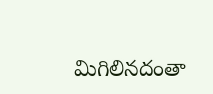మిగిలినదంతా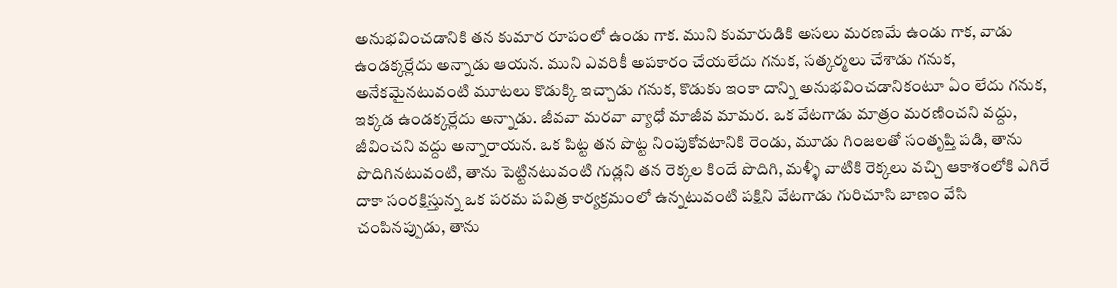అనుభవించడానికి తన కుమార రూపంలో ఉండు గాక. ముని కుమారుడికి అసలు మరణమే ఉండు గాక, వాడు ఉండక్కర్లేదు అన్నాడు ఆయన. ముని ఎవరికీ అపకారం చేయలేదు గనుక, సత్కర్మలు చేశాడు గనుక, అనేకమైనటువంటి మూటలు కొడుక్కి ఇచ్చాడు గనుక, కొడుకు ఇంకా దాన్ని అనుభవించడానికంటూ ఏం లేదు గనుక, ఇక్కడ ఉండక్కర్లేదు అన్నాడు. జీవవా మరవా వ్యాధో మాజీవ మామర. ఒక వేటగాడు మాత్రం మరణించని వద్దు, జీవించని వద్దు అన్నారాయన. ఒక పిట్ట తన పొట్ట నింపుకోవటానికి రెండు, మూడు గింజలతో సంతృప్తి పడి, తాను పొదిగినటువంటి, తాను పెట్టినటువంటి గుడ్లని తన రెక్కల కిందే పొదిగి, మళ్ళీ వాటికి రెక్కలు వచ్చి ఆకాశంలోకి ఎగిరే దాకా సంరక్షిస్తున్న ఒక పరమ పవిత్ర కార్యక్రమంలో ఉన్నటువంటి పక్షిని వేటగాడు గురిచూసి బాణం వేసి చంపినప్పుడు, తాను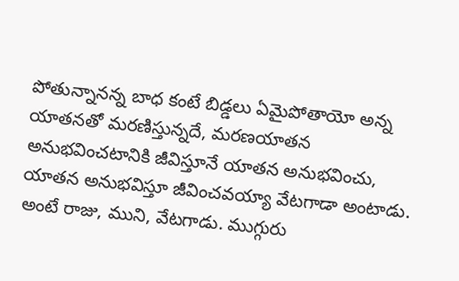పోతున్నానన్న బాధ కంటే బిడ్డలు ఏమైపోతాయో అన్న యాతనతో మరణిస్తున్నదే, మరణయాతన అనుభవించటానికి జీవిస్తూనే యాతన అనుభవించు, యాతన అనుభవిస్తూ జీవించవయ్యా వేటగాడా అంటాడు. అంటే రాజు, ముని, వేటగాడు. ముగ్గురు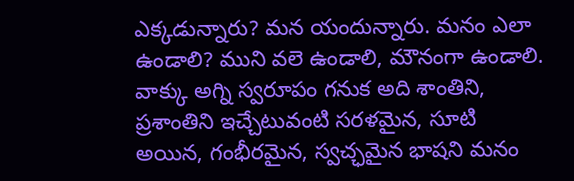ఎక్కడున్నారు? మన యందున్నారు. మనం ఎలా ఉండాలి? ముని వలె ఉండాలి, మౌనంగా ఉండాలి. వాక్కు అగ్ని స్వరూపం గనుక అది శాంతిని, ప్రశాంతిని ఇచ్చేటువంటి సరళమైన, సూటి అయిన, గంభీరమైన, స్వచ్ఛమైన భాషని మనం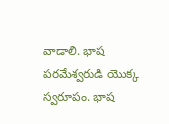వాడాలి. భాష పరమేశ్వరుడి యొక్క స్వరూపం. భాష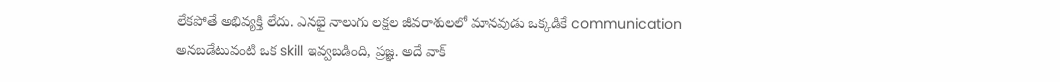లేకపోతే అభివ్యక్తి లేదు. ఎనభై నాలుగు లక్షల జీవరాశులలో మానవుడు ఒక్కడికే communication అనబడేటువంటి ఒక skill ఇవ్వబడింది, ప్రజ్ఞ. అదే వాక్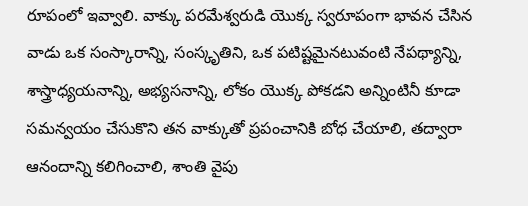రూపంలో ఇవ్వాలి. వాక్కు పరమేశ్వరుడి యొక్క స్వరూపంగా భావన చేసిన వాడు ఒక సంస్కారాన్ని, సంస్కృతిని, ఒక పటిష్టమైనటువంటి నేపథ్యాన్ని, శాస్త్రాధ్యయనాన్ని, అభ్యసనాన్ని, లోకం యొక్క పోకడని అన్నింటినీ కూడా సమన్వయం చేసుకొని తన వాక్కుతో ప్రపంచానికి బోధ చేయాలి, తద్వారా ఆనందాన్ని కలిగించాలి, శాంతి వైపు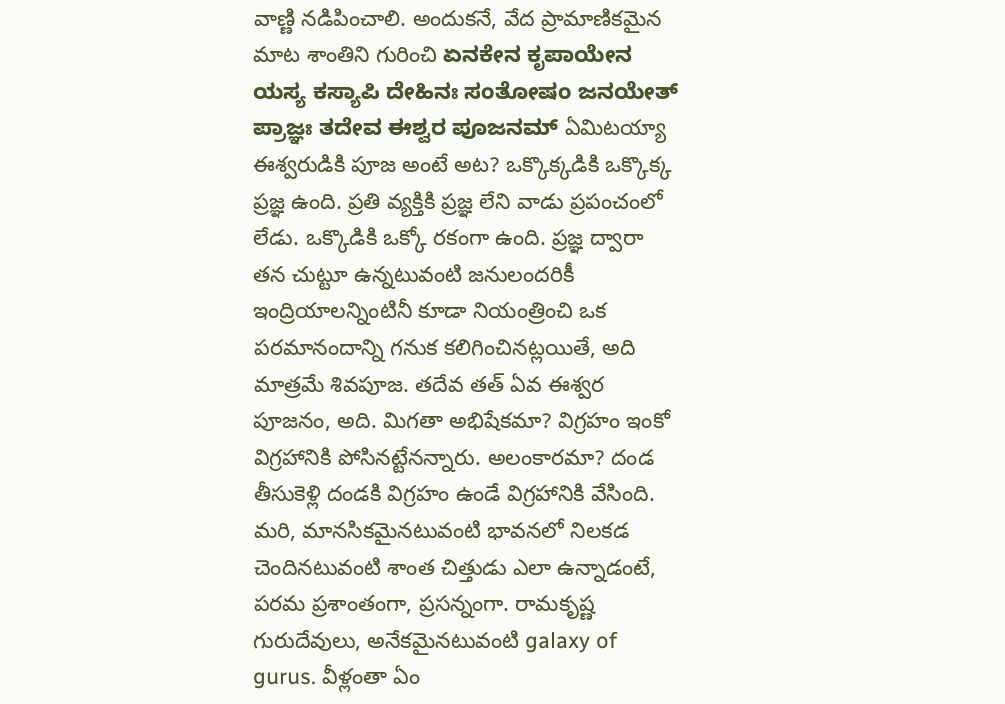వాణ్ణి నడిపించాలి. అందుకనే, వేద ప్రామాణికమైన మాట శాంతిని గురించి ಏನಕೇನ ಕೃಪಾಯೇನ ಯಸ್ಯ ಕಸ್ಯಾಪಿ ದೇಹಿನಃ ಸಂತೋಷಂ ಜನಯೇತ್ ಪ್ರಾಜ್ಞಃ ತದೇವ ಈಶ್ವರ ಪೂಜನಮ್ ఏమిటయ్యా ఈశ్వరుడికి పూజ అంటే అట? ఒక్కొక్కడికి ఒక్కొక్క ప్రజ్ఞ ఉంది. ప్రతి వ్యక్తికి ప్రజ్ఞ లేని వాడు ప్రపంచంలో లేడు. ఒక్కొడికి ఒక్కో రకంగా ఉంది. ప్రజ్ఞ ద్వారా తన చుట్టూ ఉన్నటువంటి జనులందరికీ ఇంద్రియాలన్నింటినీ కూడా నియంత్రించి ఒక పరమానందాన్ని గనుక కలిగించినట్లయితే, అది మాత్రమే శివపూజ. తదేవ తత్ ఏవ ఈశ్వర పూజనం, అది. మిగతా అభిషేకమా? విగ్రహం ఇంకో విగ్రహానికి పోసినట్టేనన్నారు. అలంకారమా? దండ తీసుకెళ్లి దండకి విగ్రహం ఉండే విగ్రహానికి వేసింది. మరి, మానసికమైనటువంటి భావనలో నిలకడ చెందినటువంటి శాంత చిత్తుడు ఎలా ఉన్నాడంటే, పరమ ప్రశాంతంగా, ప్రసన్నంగా. రామకృష్ణ గురుదేవులు, అనేకమైనటువంటి galaxy of gurus. వీళ్లంతా ఏం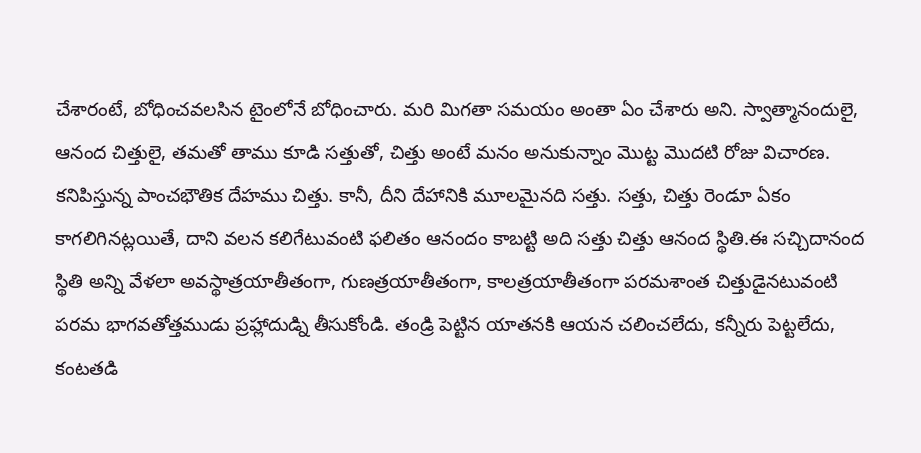చేశారంటే, బోధించవలసిన టైంలోనే బోధించారు. మరి మిగతా సమయం అంతా ఏం చేశారు అని. స్వాత్మానందులై, ఆనంద చిత్తులై, తమతో తాము కూడి సత్తుతో, చిత్తు అంటే మనం అనుకున్నాం మొట్ట మొదటి రోజు విచారణ. కనిపిస్తున్న పాంచభౌతిక దేహము చిత్తు. కానీ, దీని దేహానికి మూలమైనది సత్తు. సత్తు, చిత్తు రెండూ ఏకం కాగలిగినట్లయితే, దాని వలన కలిగేటువంటి ఫలితం ఆనందం కాబట్టి అది సత్తు చిత్తు ఆనంద స్థితి.ఈ సచ్చిదానంద స్థితి అన్ని వేళలా అవస్థాత్రయాతీతంగా, గుణత్రయాతీతంగా, కాలత్రయాతీతంగా పరమశాంత చిత్తుడైనటువంటి పరమ భాగవతోత్తముడు ప్రహ్లాదుడ్ని తీసుకోండి. తండ్రి పెట్టిన యాతనకి ఆయన చలించలేదు, కన్నీరు పెట్టలేదు, కంటతడి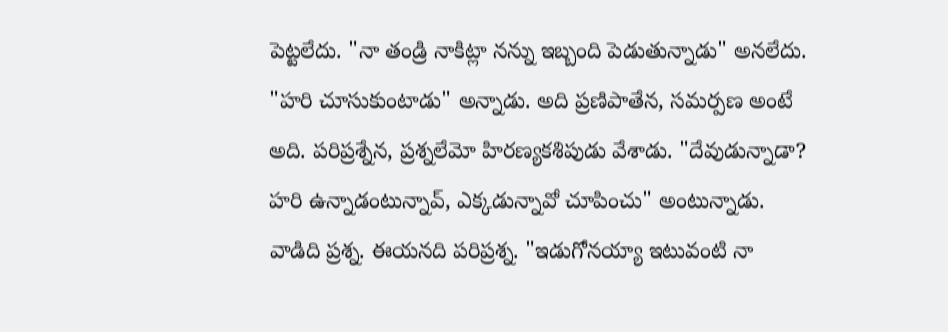పెట్టలేదు. "నా తండ్రి నాకిట్లా నన్ను ఇబ్బంది పెడుతున్నాడు" అనలేదు. "హరి చూసుకుంటాడు" అన్నాడు. అది ప్రణిపాతేన, సమర్పణ అంటే అది. పరిప్రశ్నేన, ప్రశ్నలేమో హిరణ్యకశిపుడు వేశాడు. "దేవుడున్నాడా? హరి ఉన్నాడంటున్నావ్, ఎక్కడున్నావో చూపించు" అంటున్నాడు. వాడిది ప్రశ్న. ఈయనది పరిప్రశ్న. "ఇడుగోనయ్యా ఇటువంటి నా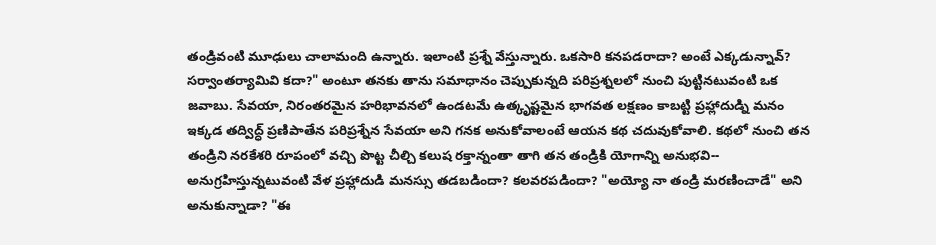తండ్రివంటి మూఢులు చాలామంది ఉన్నారు. ఇలాంటి ప్రశ్నే వేస్తున్నారు. ఒకసారి కనపడరాదా? అంటే ఎక్కడున్నావ్? సర్వాంతర్యామివి కదా?" అంటూ తనకు తాను సమాధానం చెప్పుకున్నది పరిప్రశ్నలలో నుంచి పుట్టినటువంటి ఒక జవాబు. సేవయా, నిరంతరమైన హరిభావనలో ఉండటమే ఉత్కృష్టమైన భాగవత లక్షణం కాబట్టి ప్రహ్లాదుడ్ని మనం ఇక్కడ తద్విద్ధ్ ప్రణిపాతేన పరిప్రశ్నేన సేవయా అని గనక అనుకోవాలంటే ఆయన కథ చదువుకోవాలి. కథలో నుంచి తన తండ్రిని నరకేశరి రూపంలో వచ్చి పొట్ట చీల్చి కలుష రక్తాన్నంతా తాగి తన తండ్రికి యోగాన్ని అనుభవి-- అనుగ్రహిస్తున్నటువంటి వేళ ప్రహ్లాదుడి మనస్సు తడబడిందా? కలవరపడిందా? "అయ్యో నా తండ్రి మరణించాడే" అని అనుకున్నాడా? "ఈ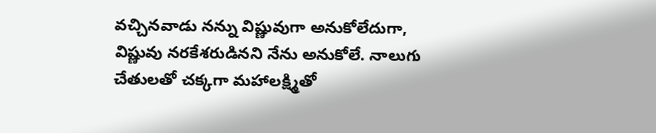వచ్చినవాడు నన్ను విష్ణువుగా అనుకోలేదుగా, విష్ణువు నరకేశరుడినని నేను అనుకోలే. నాలుగు చేతులతో చక్కగా మహాలక్ష్మితో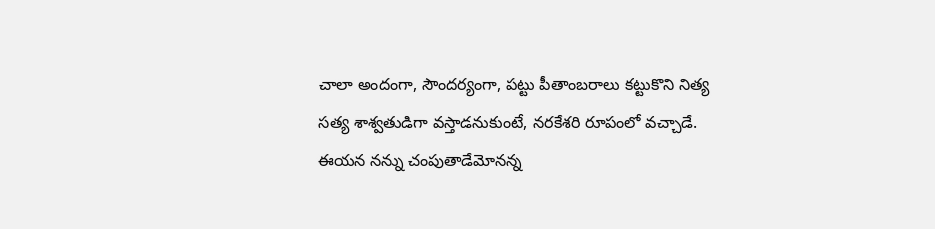చాలా అందంగా, సౌందర్యంగా, పట్టు పీతాంబరాలు కట్టుకొని నిత్య సత్య శాశ్వతుడిగా వస్తాడనుకుంటే, నరకేశరి రూపంలో వచ్చాడే. ఈయన నన్ను చంపుతాడేమోనన్న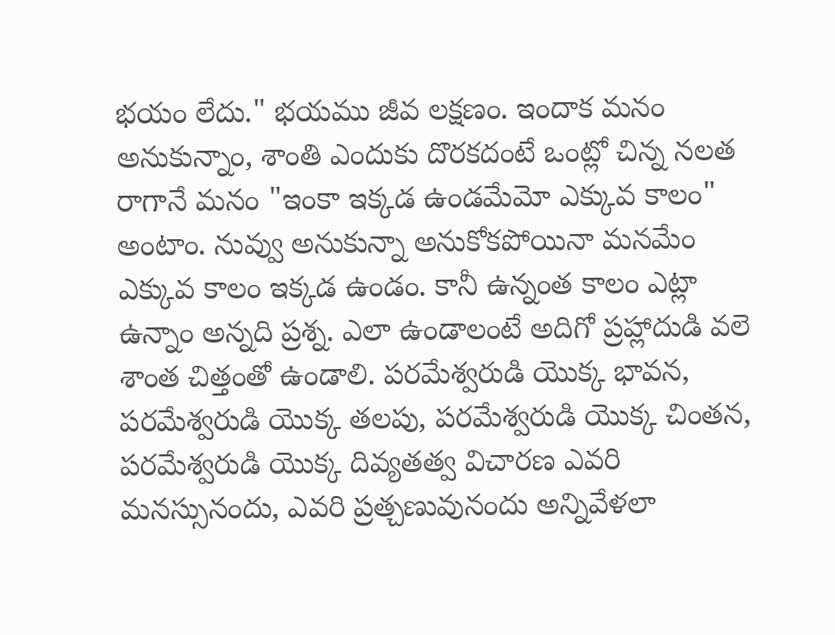భయం లేదు." భయము జీవ లక్షణం. ఇందాక మనం అనుకున్నాం, శాంతి ఎందుకు దొరకదంటే ఒంట్లో చిన్న నలత రాగానే మనం "ఇంకా ఇక్కడ ఉండమేమో ఎక్కువ కాలం" అంటాం. నువ్వు అనుకున్నా అనుకోకపోయినా మనమేం ఎక్కువ కాలం ఇక్కడ ఉండం. కానీ ఉన్నంత కాలం ఎట్లా ఉన్నాం అన్నది ప్రశ్న. ఎలా ఉండాలంటే అదిగో ప్రహ్లాదుడి వలె శాంత చిత్తంతో ఉండాలి. పరమేశ్వరుడి యొక్క భావన, పరమేశ్వరుడి యొక్క తలపు, పరమేశ్వరుడి యొక్క చింతన, పరమేశ్వరుడి యొక్క దివ్యతత్వ విచారణ ఎవరి మనస్సునందు, ఎవరి ప్రత్చణువునందు అన్నివేళలా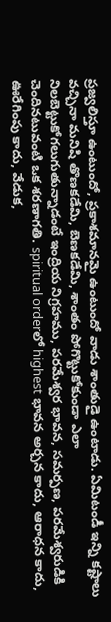ప్రజ్వలిస్తూ ఉంటుందో, ప్రకాశమానమై ఉంటుందో వాడు శాంతుడై ఉంటాడు. ఏమిటండీ ఇన్ని కష్టాలు వచ్చినా మనిషి తొణకడేమి, బెణకడేమి, శాంతం పోగొట్టుకోకుండా ఎలా నిలబెట్టుకోగలుగుతున్నాడంటే ఇంద్రియ నిగ్రహము, పరమేశ్వర భావన, సమర్పణ, పరమేశ్వరుడికి చెందినటువంటి ఒక శరణాగతి. spiritual orderలో highest భావన అర్చన కాదు, ఆరాధన కాదు, ఊరేగింపు కాదు, వేడుక,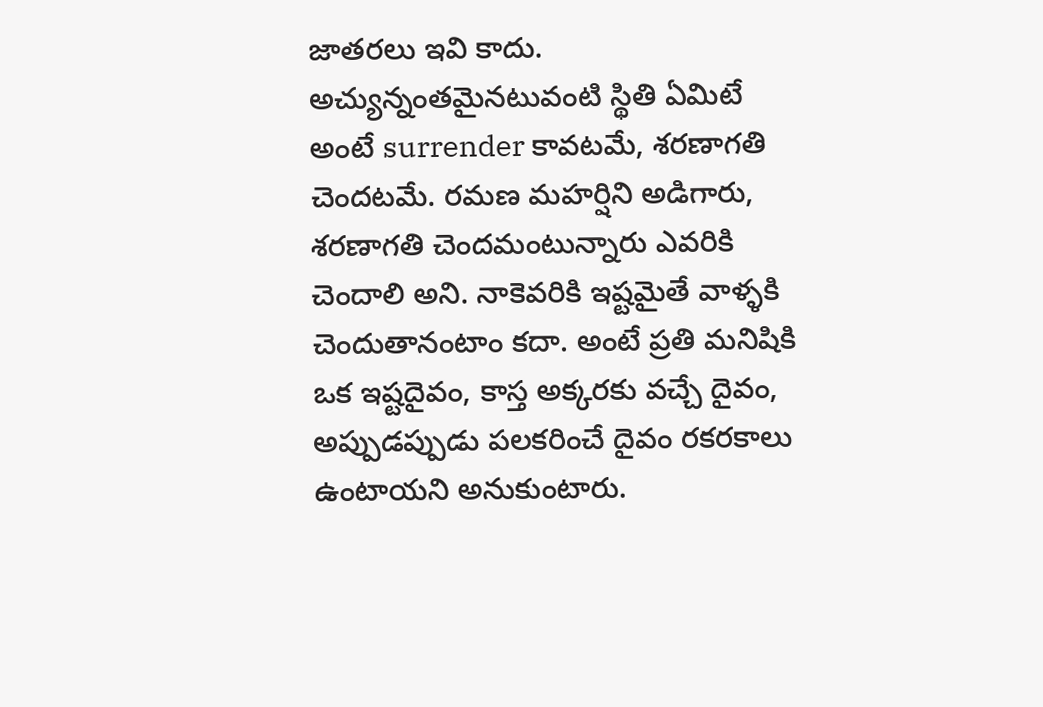జాతరలు ఇవి కాదు. అచ్యున్నంతమైనటువంటి స్థితి ఏమిటే అంటే surrender కావటమే, శరణాగతి చెందటమే. రమణ మహర్షిని అడిగారు, శరణాగతి చెందమంటున్నారు ఎవరికి చెందాలి అని. నాకెవరికి ఇష్టమైతే వాళ్ళకి చెందుతానంటాం కదా. అంటే ప్రతి మనిషికి ఒక ఇష్టదైవం, కాస్త అక్కరకు వచ్చే దైవం, అప్పుడప్పుడు పలకరించే దైవం రకరకాలు ఉంటాయని అనుకుంటారు.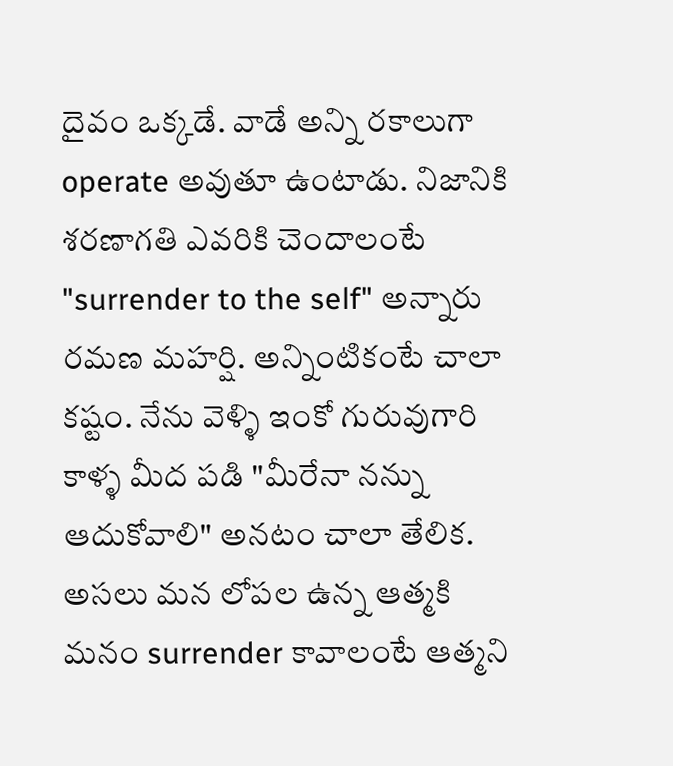దైవం ఒక్కడే. వాడే అన్ని రకాలుగా operate అవుతూ ఉంటాడు. నిజానికి శరణాగతి ఎవరికి చెందాలంటే "surrender to the self" అన్నారు రమణ మహర్షి. అన్నింటికంటే చాలా కష్టం. నేను వెళ్ళి ఇంకో గురువుగారి కాళ్ళ మీద పడి "మీరేనా నన్ను ఆదుకోవాలి" అనటం చాలా తేలిక. అసలు మన లోపల ఉన్న ఆత్మకి మనం surrender కావాలంటే ఆత్మని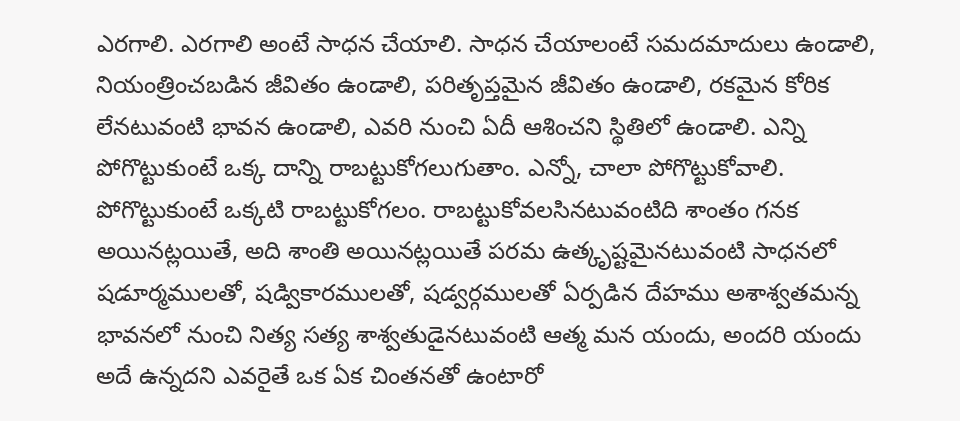ఎరగాలి. ఎరగాలి అంటే సాధన చేయాలి. సాధన చేయాలంటే సమదమాదులు ఉండాలి, నియంత్రించబడిన జీవితం ఉండాలి, పరితృప్తమైన జీవితం ఉండాలి, రకమైన కోరిక లేనటువంటి భావన ఉండాలి, ఎవరి నుంచి ఏదీ ఆశించని స్థితిలో ఉండాలి. ఎన్ని పోగొట్టుకుంటే ఒక్క దాన్ని రాబట్టుకోగలుగుతాం. ఎన్నో, చాలా పోగొట్టుకోవాలి. పోగొట్టుకుంటే ఒక్కటి రాబట్టుకోగలం. రాబట్టుకోవలసినటువంటిది శాంతం గనక అయినట్లయితే, అది శాంతి అయినట్లయితే పరమ ఉత్కృష్టమైనటువంటి సాధనలో షడూర్మములతో, షడ్వికారములతో, షడ్వర్గములతో ఏర్పడిన దేహము అశాశ్వతమన్న భావనలో నుంచి నిత్య సత్య శాశ్వతుడైనటువంటి ఆత్మ మన యందు, అందరి యందు అదే ఉన్నదని ఎవరైతే ఒక ఏక చింతనతో ఉంటారో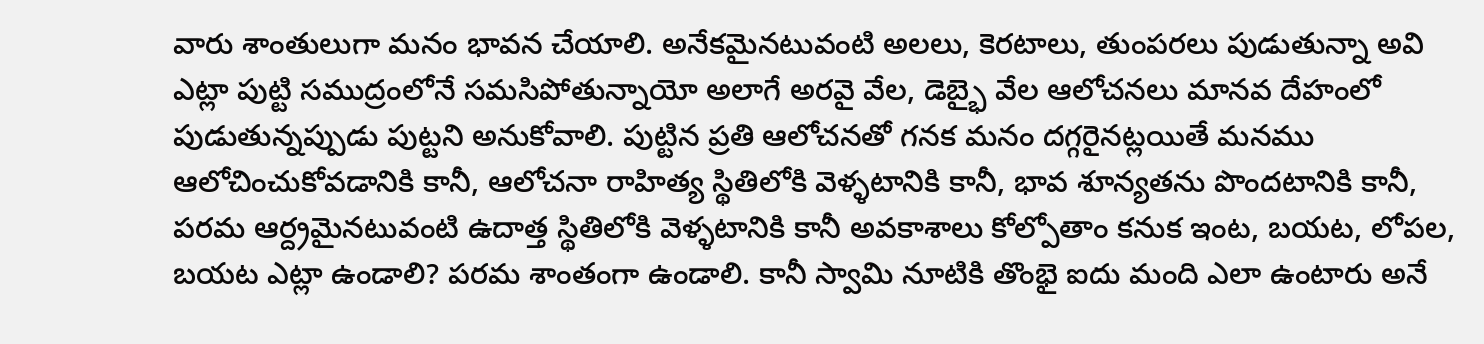వారు శాంతులుగా మనం భావన చేయాలి. అనేకమైనటువంటి అలలు, కెరటాలు, తుంపరలు పుడుతున్నా అవి ఎట్లా పుట్టి సముద్రంలోనే సమసిపోతున్నాయో అలాగే అరవై వేల, డెబ్భై వేల ఆలోచనలు మానవ దేహంలో పుడుతున్నప్పుడు పుట్టని అనుకోవాలి. పుట్టిన ప్రతి ఆలోచనతో గనక మనం దగ్గరైనట్లయితే మనము ఆలోచించుకోవడానికి కానీ, ఆలోచనా రాహిత్య స్థితిలోకి వెళ్ళటానికి కానీ, భావ శూన్యతను పొందటానికి కానీ, పరమ ఆర్ద్రమైనటువంటి ఉదాత్త స్థితిలోకి వెళ్ళటానికి కానీ అవకాశాలు కోల్పోతాం కనుక ఇంట, బయట, లోపల, బయట ఎట్లా ఉండాలి? పరమ శాంతంగా ఉండాలి. కానీ స్వామి నూటికి తొంభై ఐదు మంది ఎలా ఉంటారు అనే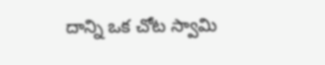దాన్ని ఒక చోట స్వామి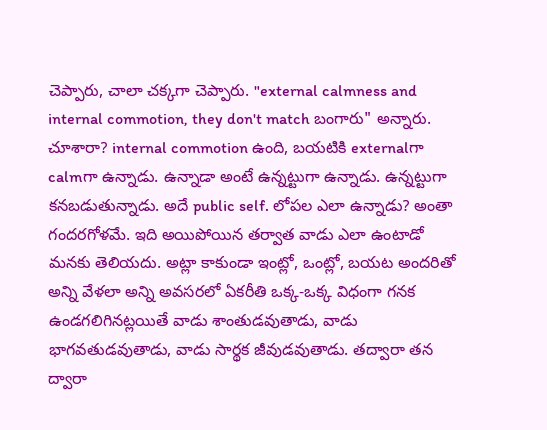చెప్పారు, చాలా చక్కగా చెప్పారు. "external calmness and internal commotion, they don't match బంగారు" అన్నారు. చూశారా? internal commotion ఉంది, బయటికి externalగా calmగా ఉన్నాడు. ఉన్నాడా అంటే ఉన్నట్టుగా ఉన్నాడు. ఉన్నట్టుగా కనబడుతున్నాడు. అదే public self. లోపల ఎలా ఉన్నాడు? అంతా గందరగోళమే. ఇది అయిపోయిన తర్వాత వాడు ఎలా ఉంటాడో మనకు తెలియదు. అట్లా కాకుండా ఇంట్లో, ఒంట్లో, బయట అందరితో అన్ని వేళలా అన్ని అవసరలో ఏకరీతి ఒక్క-ఒక్క విధంగా గనక ఉండగలిగినట్లయితే వాడు శాంతుడవుతాడు, వాడు భాగవతుడవుతాడు, వాడు సార్థక జీవుడవుతాడు. తద్వారా తన ద్వారా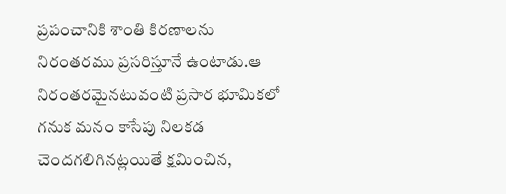ప్రపంచానికి శాంతి కిరణాలను నిరంతరము ప్రసరిస్తూనే ఉంటాడు.ఆ నిరంతరమైనటువంటి ప్రసార భూమికలో గనుక మనం కాసేపు నిలకడ చెందగలిగినట్లయితే క్షమించిన,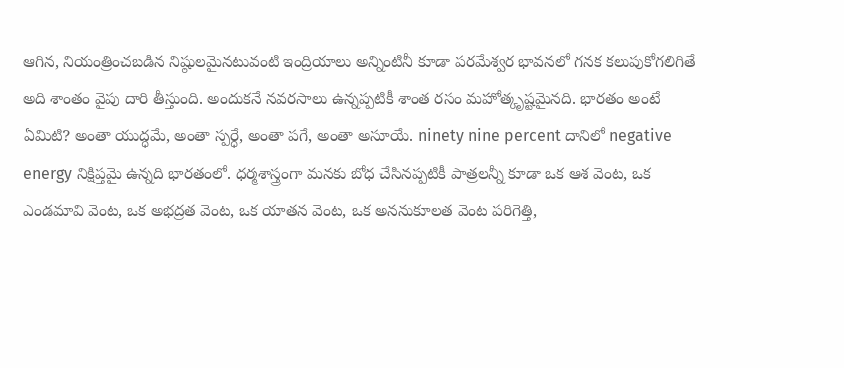ఆగిన, నియంత్రించబడిన నిష్ఠులమైనటువంటి ఇంద్రియాలు అన్నింటినీ కూడా పరమేశ్వర భావనలో గనక కలుపుకోగలిగితే అది శాంతం వైపు దారి తీస్తుంది. అందుకనే నవరసాలు ఉన్నప్పటికీ శాంత రసం మహోత్కృష్టమైనది. భారతం అంటే ఏమిటి? అంతా యుద్ధమే, అంతా స్పర్ధే, అంతా పగే, అంతా అసూయే. ninety nine percent దానిలో negative energy నిక్షిప్తమై ఉన్నది భారతంలో. ధర్మశాస్త్రంగా మనకు బోధ చేసినప్పటికీ పాత్రలన్నీ కూడా ఒక ఆశ వెంట, ఒక ఎండమావి వెంట, ఒక అభద్రత వెంట, ఒక యాతన వెంట, ఒక అననుకూలత వెంట పరిగెత్తి,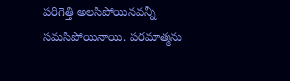పరిగెత్తి అలసిపోయినవన్నీ సమసిపోయినాయి. పరమాత్మను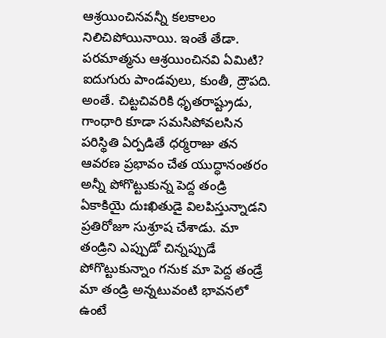ఆశ్రయించినవన్నీ కలకాలం నిలిచిపోయినాయి. ఇంతే తేడా. పరమాత్మను ఆశ్రయించినవి ఏమిటి? ఐదుగురు పాండవులు, కుంతీ, ద్రౌపది. అంతే. చిట్టచివరికి ధృతరాష్ట్రుడు, గాంధారి కూడా సమసిపోవలసిన పరిస్థితి ఏర్పడితే ధర్మరాజు తన ఆవరణ ప్రభావం చేత యుద్ధానంతరం అన్నీ పోగొట్టుకున్న పెద్ద తండ్రి ఏకాకియై దుఃఖితుడై విలపిస్తున్నాడని ప్రతిరోజూ సుశ్రూష చేశాడు. మా తండ్రిని ఎప్పుడో చిన్నప్పుడే పోగొట్టుకున్నాం గనుక మా పెద్ద తండ్రే మా తండ్రి అన్నటువంటి భావనలో ఉంటే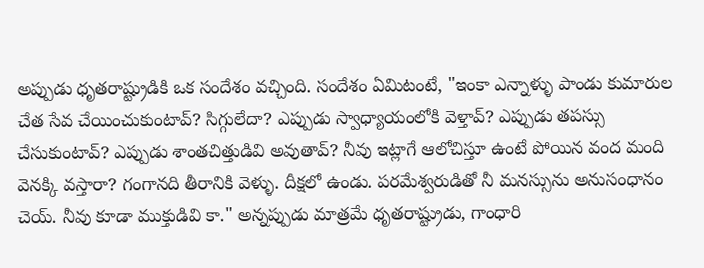అప్పుడు ధృతరాష్ట్రుడికి ఒక సందేశం వచ్చింది. సందేశం ఏమిటంటే, "ఇంకా ఎన్నాళ్ళు పాండు కుమారుల చేత సేవ చేయించుకుంటావ్? సిగ్గులేదా? ఎప్పుడు స్వాధ్యాయంలోకి వెళ్తావ్? ఎప్పుడు తపస్సు చేసుకుంటావ్? ఎప్పుడు శాంతచిత్తుడివి అవుతావ్? నీవు ఇట్లాగే ఆలోచిస్తూ ఉంటే పోయిన వంద మంది వెనక్కి వస్తారా? గంగానది తీరానికి వెళ్ళు. దీక్షలో ఉండు. పరమేశ్వరుడితో నీ మనస్సును అనుసంధానం చెయ్. నీవు కూడా ముక్తుడివి కా." అన్నప్పుడు మాత్రమే ధృతరాష్ట్రుడు, గాంధారి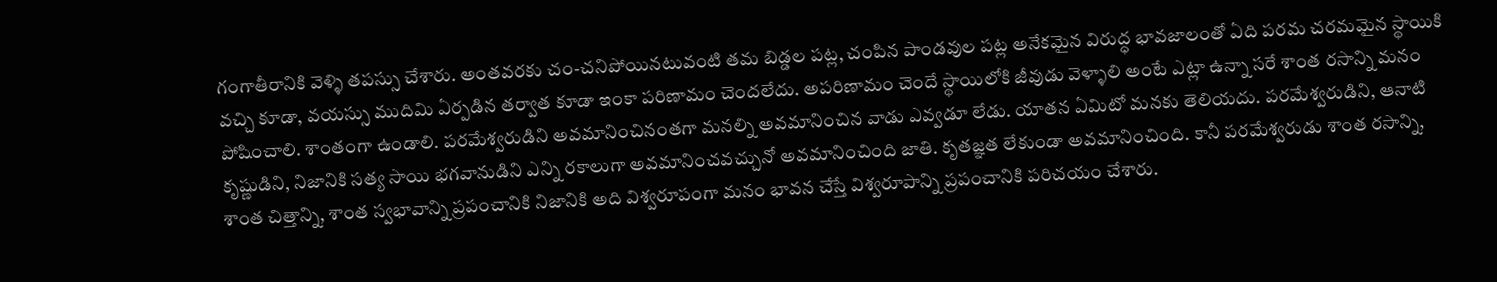గంగాతీరానికి వెళ్ళి తపస్సు చేశారు. అంతవరకు చం-చనిపోయినటువంటి తమ బిడ్డల పట్ల, చంపిన పాండవుల పట్ల అనేకమైన విరుద్ధ భావజాలంతో ఏది పరమ చరమమైన స్థాయికి వచ్చి కూడా, వయస్సు ముదిమి ఏర్పడిన తర్వాత కూడా ఇంకా పరిణామం చెందలేదు. అపరిణామం చెందే స్థాయిలోకి జీవుడు వెళ్ళాలి అంటే ఎట్లా ఉన్నా సరే శాంత రసాన్ని మనం పోషించాలి. శాంతంగా ఉండాలి. పరమేశ్వరుడిని అవమానించినంతగా మనల్ని అవమానించిన వాడు ఎవ్వడూ లేడు. యాతన ఏమిటో మనకు తెలియదు. పరమేశ్వరుడిని, ఆనాటి కృష్ణుడిని, నిజానికి సత్య సాయి భగవానుడిని ఎన్ని రకాలుగా అవమానించవచ్చునో అవమానించింది జాతి. కృతజ్ఞత లేకుండా అవమానించింది. కానీ పరమేశ్వరుడు శాంత రసాన్ని, శాంత చిత్తాన్ని, శాంత స్వభావాన్ని ప్రపంచానికి నిజానికి అది విశ్వరూపంగా మనం భావన చేస్తే విశ్వరూపాన్ని ప్రపంచానికి పరిచయం చేశారు.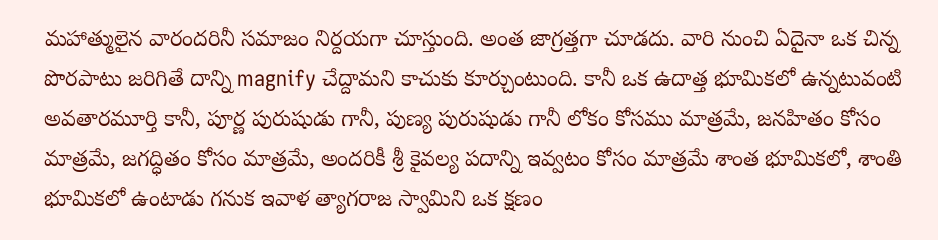మహాత్ములైన వారందరినీ సమాజం నిర్దయగా చూస్తుంది. అంత జాగ్రత్తగా చూడదు. వారి నుంచి ఏదైనా ఒక చిన్న పొరపాటు జరిగితే దాన్ని magnify చేద్దామని కాచుకు కూర్చుంటుంది. కానీ ఒక ఉదాత్త భూమికలో ఉన్నటువంటి అవతారమూర్తి కానీ, పూర్ణ పురుషుడు గానీ, పుణ్య పురుషుడు గానీ లోకం కోసము మాత్రమే, జనహితం కోసం మాత్రమే, జగద్ధితం కోసం మాత్రమే, అందరికీ శ్రీ కైవల్య పదాన్ని ఇవ్వటం కోసం మాత్రమే శాంత భూమికలో, శాంతి భూమికలో ఉంటాడు గనుక ఇవాళ త్యాగరాజ స్వామిని ఒక క్షణం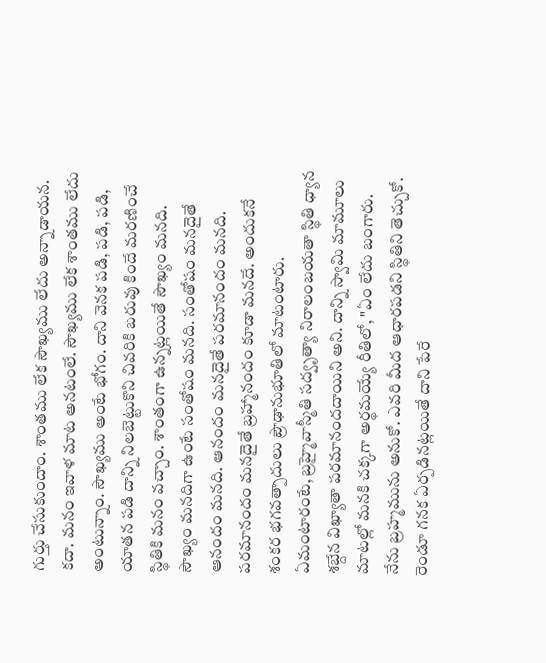గుర్తు చేసుకుందాం. శాంతము లేక సౌఖ్యము లేదు అన్నాడాయన. కదా. మనం ఇవాళ మాట అనటంలే. సౌఖ్యము లేక శాంతము లేదు అంటున్నాం. సౌఖ్యము అంటే భోగం. దాని వెనక పడి, పడి, పడి, యాతన పడి దాన్ని నిలబెట్టుకొని చివరికి బరువు కిందే మరణించే స్థితికి మనం వచ్చాం. శాంతంగా ఉన్నట్లయితే సౌఖ్యం మనది. సౌఖ్యం మనదిగా ఉంటే సంతోషం మనది. సంతోషం మనదైతే ఆనందం మనది. ఆనందం మనదైతే పరమానందం మనది. పరమానందం మనదైతే బ్రహ్మానందం కూడా మనదే. అందుకనే శంకర భగవత్పాదులు ప్రౌఢానుభూతిలో మాటంటారు. ఏమంటారంటే, బ్రహ్మైవాస్మీతి సద్వృత్యా నిరాలంబయతా స్థితి ధ్యాన శబ్దేన విఖ్యాతా పరమానందదాయిని అని. దాన్ని స్వామి మామూలు మాటల్లో మనకి చక్కగా అర్థమయ్యే రీతిలో, "ఏం లేదు బంగారు. నేను బ్రహ్మమును అనుకో. ఎవరి మీద ఆధారపడని స్థితిని తెచ్చుకో. రెండూ గనక ఏర్పడినట్లయితే దాని పేరే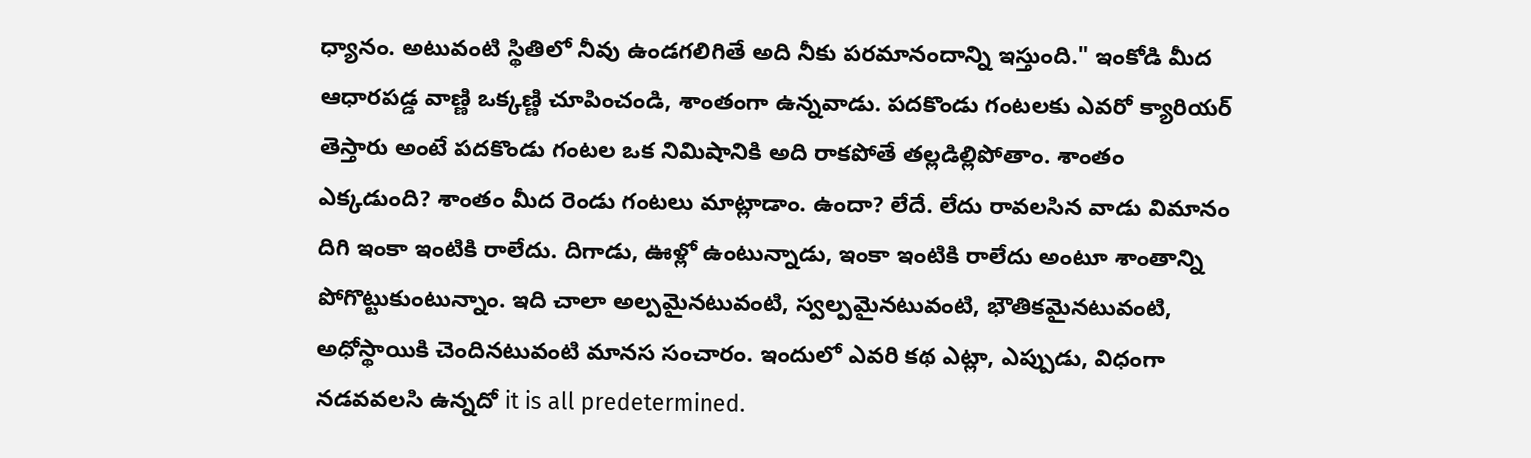ధ్యానం. అటువంటి స్థితిలో నీవు ఉండగలిగితే అది నీకు పరమానందాన్ని ఇస్తుంది." ఇంకోడి మీద ఆధారపడ్డ వాణ్ణి ఒక్కణ్ణి చూపించండి, శాంతంగా ఉన్నవాడు. పదకొండు గంటలకు ఎవరో క్యారియర్ తెస్తారు అంటే పదకొండు గంటల ఒక నిమిషానికి అది రాకపోతే తల్లడిల్లిపోతాం. శాంతం ఎక్కడుంది? శాంతం మీద రెండు గంటలు మాట్లాడాం. ఉందా? లేదే. లేదు రావలసిన వాడు విమానం దిగి ఇంకా ఇంటికి రాలేదు. దిగాడు, ఊళ్లో ఉంటున్నాడు, ఇంకా ఇంటికి రాలేదు అంటూ శాంతాన్ని పోగొట్టుకుంటున్నాం. ఇది చాలా అల్పమైనటువంటి, స్వల్పమైనటువంటి, భౌతికమైనటువంటి, అధోస్థాయికి చెందినటువంటి మానస సంచారం. ఇందులో ఎవరి కథ ఎట్లా, ఎప్పుడు, విధంగా నడవవలసి ఉన్నదో it is all predetermined.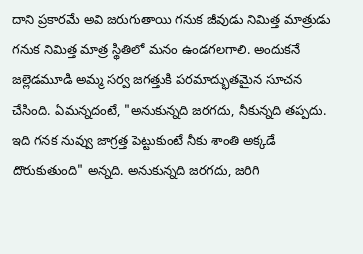దాని ప్రకారమే అవి జరుగుతాయి గనుక జీవుడు నిమిత్త మాత్రుడు గనుక నిమిత్త మాత్ర స్థితిలో మనం ఉండగలగాలి. అందుకనే జల్లెడమూడి అమ్మ సర్వ జగత్తుకి పరమాద్భుతమైన సూచన చేసింది. ఏమన్నదంటే, "అనుకున్నది జరగదు, నీకున్నది తప్పదు. ఇది గనక నువ్వు జాగ్రత్త పెట్టుకుంటే నీకు శాంతి అక్కడే దొరుకుతుంది" అన్నది. అనుకున్నది జరగదు, జరిగి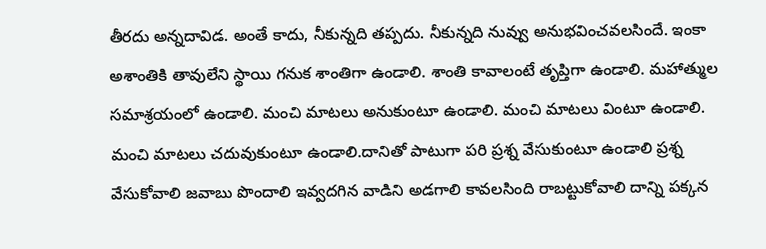తీరదు అన్నదావిడ. అంతే కాదు, నీకున్నది తప్పదు. నీకున్నది నువ్వు అనుభవించవలసిందే. ఇంకా అశాంతికి తావులేని స్థాయి గనుక శాంతిగా ఉండాలి. శాంతి కావాలంటే తృప్తిగా ఉండాలి. మహాత్ముల సమాశ్రయంలో ఉండాలి. మంచి మాటలు అనుకుంటూ ఉండాలి. మంచి మాటలు వింటూ ఉండాలి. మంచి మాటలు చదువుకుంటూ ఉండాలి.దానితో పాటుగా పరి ప్రశ్న వేసుకుంటూ ఉండాలి ప్రశ్న వేసుకోవాలి జవాబు పొందాలి ఇవ్వదగిన వాడిని అడగాలి కావలసింది రాబట్టుకోవాలి దాన్ని పక్కన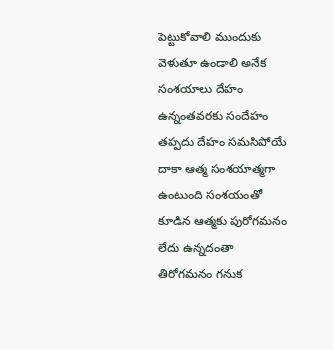పెట్టుకోవాలి ముందుకు వెళుతూ ఉండాలి అనేక సంశయాలు దేహం ఉన్నంతవరకు సందేహం తప్పదు దేహం సమసిపోయే దాకా ఆత్మ సంశయాత్మగా ఉంటుంది సంశయంతో కూడిన ఆత్మకు పురోగమనం లేదు ఉన్నదంతా తిరోగమనం గనుక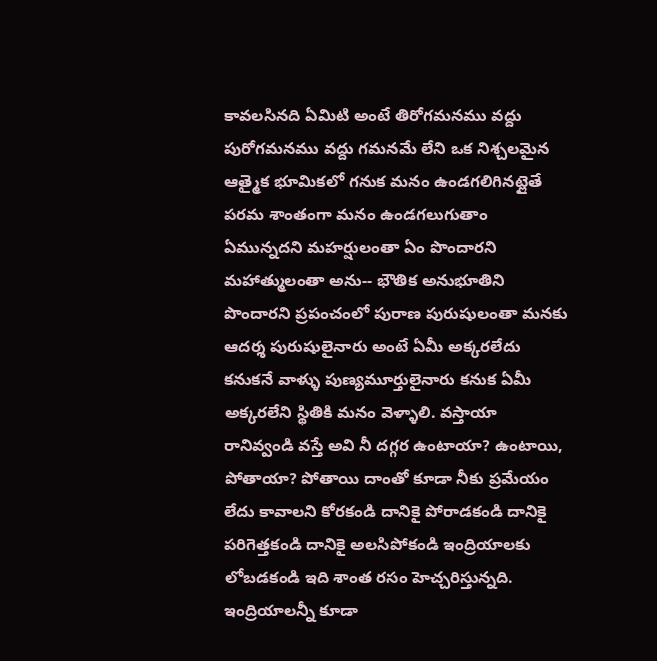కావలసినది ఏమిటి అంటే తిరోగమనము వద్దు పురోగమనము వద్దు గమనమే లేని ఒక నిశ్చలమైన ఆత్మైక భూమికలో గనుక మనం ఉండగలిగినట్లైతే పరమ శాంతంగా మనం ఉండగలుగుతాం ఏమున్నదని మహర్షులంతా ఏం పొందారని మహాత్ములంతా అను-- భౌతిక అనుభూతిని పొందారని ప్రపంచంలో పురాణ పురుషులంతా మనకు ఆదర్శ పురుషులైనారు అంటే ఏమీ అక్కరలేదు కనుకనే వాళ్ళు పుణ్యమూర్తులైనారు కనుక ఏమీ అక్కరలేని స్థితికి మనం వెళ్ళాలి. వస్తాయా రానివ్వండి వస్తే అవి నీ దగ్గర ఉంటాయా? ఉంటాయి, పోతాయా? పోతాయి దాంతో కూడా నీకు ప్రమేయం లేదు కావాలని కోరకండి దానికై పోరాడకండి దానికై పరిగెత్తకండి దానికై అలసిపోకండి ఇంద్రియాలకు లోబడకండి ఇది శాంత రసం హెచ్చరిస్తున్నది. ఇంద్రియాలన్నీ కూడా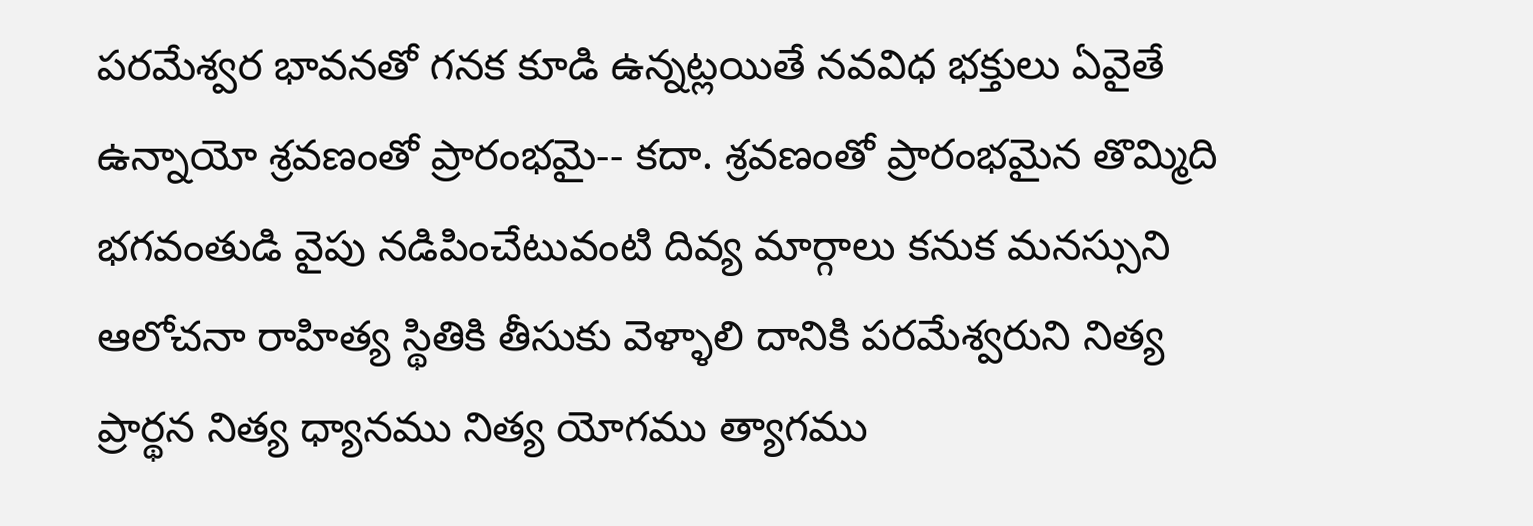పరమేశ్వర భావనతో గనక కూడి ఉన్నట్లయితే నవవిధ భక్తులు ఏవైతే ఉన్నాయో శ్రవణంతో ప్రారంభమై-- కదా. శ్రవణంతో ప్రారంభమైన తొమ్మిది భగవంతుడి వైపు నడిపించేటువంటి దివ్య మార్గాలు కనుక మనస్సుని ఆలోచనా రాహిత్య స్థితికి తీసుకు వెళ్ళాలి దానికి పరమేశ్వరుని నిత్య ప్రార్థన నిత్య ధ్యానము నిత్య యోగము త్యాగము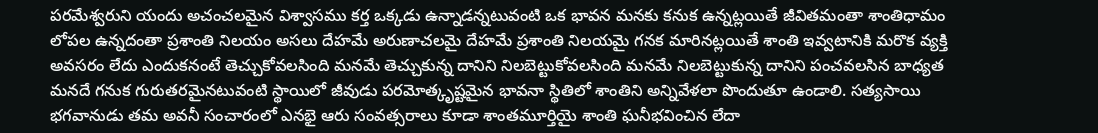పరమేశ్వరుని యందు అచంచలమైన విశ్వాసము కర్త ఒక్కడు ఉన్నాడన్నటువంటి ఒక భావన మనకు కనుక ఉన్నట్లయితే జీవితమంతా శాంతిధామం లోపల ఉన్నదంతా ప్రశాంతి నిలయం అసలు దేహమే అరుణాచలమై దేహమే ప్రశాంతి నిలయమై గనక మారినట్లయితే శాంతి ఇవ్వటానికి మరొక వ్యక్తి అవసరం లేదు ఎందుకనంటే తెచ్చుకోవలసింది మనమే తెచ్చుకున్న దానిని నిలబెట్టుకోవలసింది మనమే నిలబెట్టుకున్న దానిని పంచవలసిన బాధ్యత మనదే గనుక గురుతరమైనటువంటి స్థాయిలో జీవుడు పరమోత్కృష్టమైన భావనా స్థితిలో శాంతిని అన్నివేళలా పొందుతూ ఉండాలి. సత్యసాయి భగవానుడు తమ అవనీ సంచారంలో ఎనభై ఆరు సంవత్సరాలు కూడా శాంతమూర్తియై శాంతి ఘనీభవించిన లేదా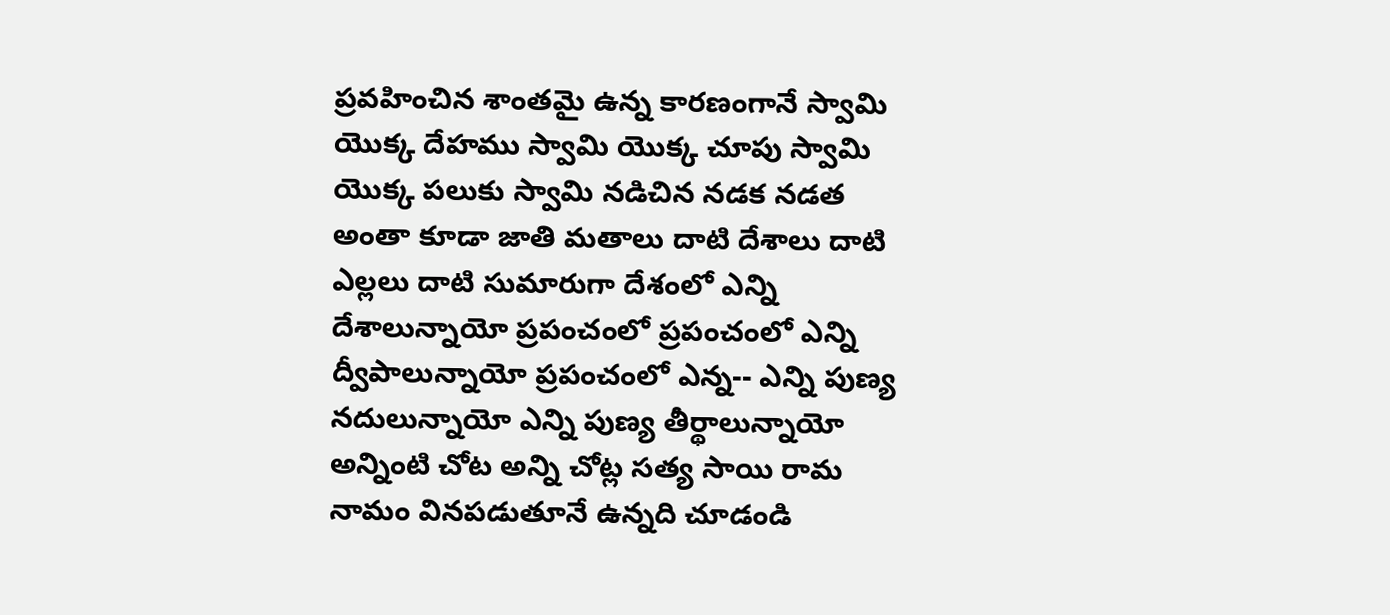ప్రవహించిన శాంతమై ఉన్న కారణంగానే స్వామి యొక్క దేహము స్వామి యొక్క చూపు స్వామి యొక్క పలుకు స్వామి నడిచిన నడక నడత అంతా కూడా జాతి మతాలు దాటి దేశాలు దాటి ఎల్లలు దాటి సుమారుగా దేశంలో ఎన్ని దేశాలున్నాయో ప్రపంచంలో ప్రపంచంలో ఎన్ని ద్వీపాలున్నాయో ప్రపంచంలో ఎన్న-- ఎన్ని పుణ్య నదులున్నాయో ఎన్ని పుణ్య తీర్థాలున్నాయో అన్నింటి చోట అన్ని చోట్ల సత్య సాయి రామ నామం వినపడుతూనే ఉన్నది చూడండి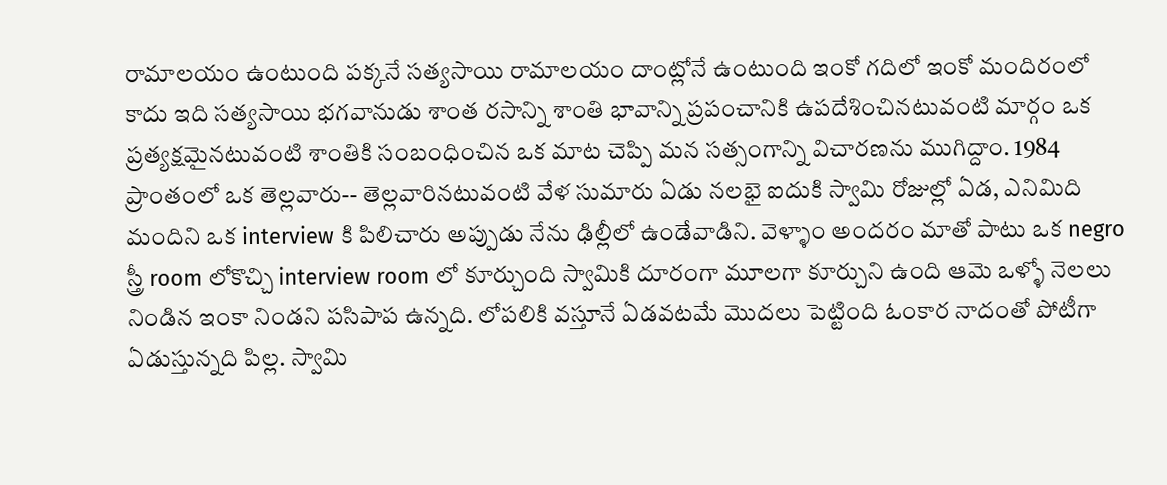రామాలయం ఉంటుంది పక్కనే సత్యసాయి రామాలయం దాంట్లోనే ఉంటుంది ఇంకో గదిలో ఇంకో మందిరంలో కాదు ఇది సత్యసాయి భగవానుడు శాంత రసాన్ని శాంతి భావాన్ని ప్రపంచానికి ఉపదేశించినటువంటి మార్గం ఒక ప్రత్యక్షమైనటువంటి శాంతికి సంబంధించిన ఒక మాట చెప్పి మన సత్సంగాన్ని విచారణను ముగిద్దాం. 1984 ప్రాంతంలో ఒక తెల్లవారు-- తెల్లవారినటువంటి వేళ సుమారు ఏడు నలభై ఐదుకి స్వామి రోజుల్లో ఏడ, ఎనిమిది మందిని ఒక interview కి పిలిచారు అప్పుడు నేను ఢిల్లీలో ఉండేవాడిని. వెళ్ళాం అందరం మాతో పాటు ఒక negro స్త్రీ room లోకొచ్చి interview room లో కూర్చుంది స్వామికి దూరంగా మూలగా కూర్చుని ఉంది ఆమె ఒళ్ళో నెలలు నిండిన ఇంకా నిండని పసిపాప ఉన్నది. లోపలికి వస్తూనే ఏడవటమే మొదలు పెట్టింది ఓంకార నాదంతో పోటీగా ఏడుస్తున్నది పిల్ల. స్వామి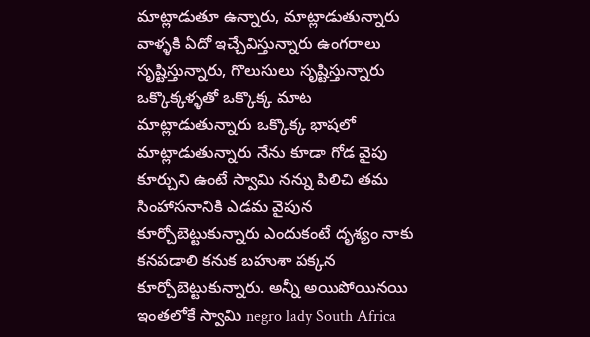మాట్లాడుతూ ఉన్నారు, మాట్లాడుతున్నారు వాళ్ళకి ఏదో ఇచ్చేవిస్తున్నారు ఉంగరాలు సృష్టిస్తున్నారు, గొలుసులు సృష్టిస్తున్నారు ఒక్కొక్కళ్ళతో ఒక్కొక్క మాట మాట్లాడుతున్నారు ఒక్కొక్క భాషలో మాట్లాడుతున్నారు నేను కూడా గోడ వైపు కూర్చుని ఉంటే స్వామి నన్ను పిలిచి తమ సింహాసనానికి ఎడమ వైపున కూర్చోబెట్టుకున్నారు ఎందుకంటే దృశ్యం నాకు కనపడాలి కనుక బహుశా పక్కన కూర్చోబెట్టుకున్నారు. అన్నీ అయిపోయినయి ఇంతలోకే స్వామి negro lady South Africa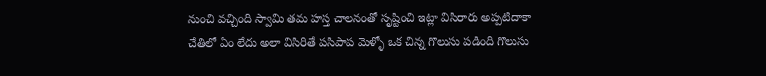నుంచి వచ్చింది స్వామి తమ హస్త చాలనంతో సృష్టించి ఇట్లా విసిరారు అప్పటిదాకా చేతిలో ఏం లేదు అలా విసిరితే పసిపాప మెళ్ళో ఒక చిన్న గొలుసు పడింది గొలుసు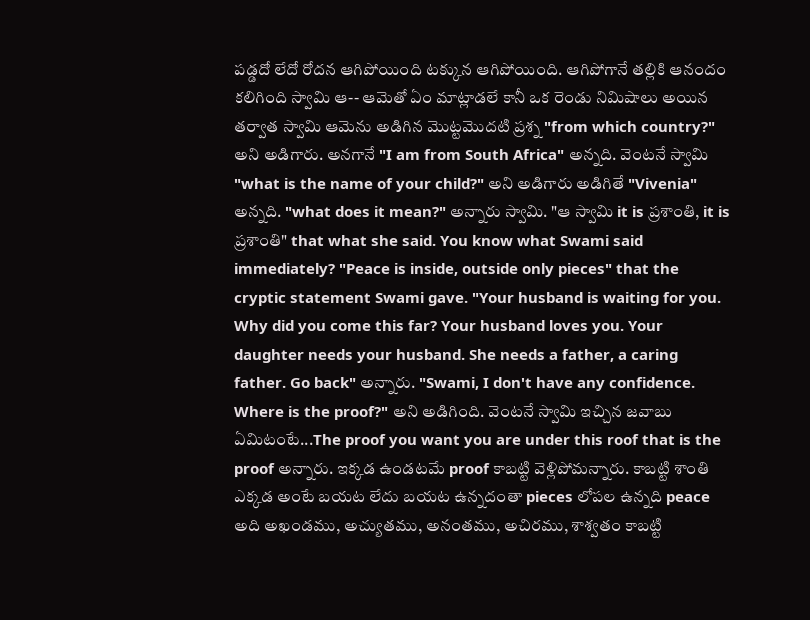పడ్డదో లేదో రోదన ఆగిపోయింది టక్కున ఆగిపోయింది. ఆగిపోగానే తల్లికి ఆనందం కలిగింది స్వామి ఆ-- ఆమెతో ఏం మాట్లాడలే కానీ ఒక రెండు నిమిషాలు అయిన తర్వాత స్వామి ఆమెను అడిగిన మొట్టమొదటి ప్రశ్న "from which country?" అని అడిగారు. అనగానే "I am from South Africa" అన్నది. వెంటనే స్వామి "what is the name of your child?" అని అడిగారు అడిగితే "Vivenia" అన్నది. "what does it mean?" అన్నారు స్వామి. "ఆ స్వామి it is ప్రశాంతి, it is ప్రశాంతి" that what she said. You know what Swami said immediately? "Peace is inside, outside only pieces" that the cryptic statement Swami gave. "Your husband is waiting for you. Why did you come this far? Your husband loves you. Your daughter needs your husband. She needs a father, a caring father. Go back" అన్నారు. "Swami, I don't have any confidence. Where is the proof?" అని అడిగింది. వెంటనే స్వామి ఇచ్చిన జవాబు ఏమిటంటే...The proof you want you are under this roof that is the proof అన్నారు. ఇక్కడ ఉండటమే proof కాబట్టి వెళ్లిపోమన్నారు. కాబట్టి శాంతి ఎక్కడ అంటే బయట లేదు బయట ఉన్నదంతా pieces లోపల ఉన్నది peace అది అఖండము, అచ్యుతము, అనంతము, అచిరము, శాశ్వతం కాబట్టి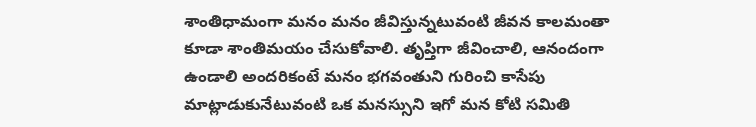శాంతిధామంగా మనం మనం జీవిస్తున్నటువంటి జీవన కాలమంతా కూడా శాంతిమయం చేసుకోవాలి. తృప్తిగా జీవించాలి, ఆనందంగా ఉండాలి అందరికంటే మనం భగవంతుని గురించి కాసేపు మాట్లాడుకునేటువంటి ఒక మనస్సుని ఇగో మన కోటి సమితి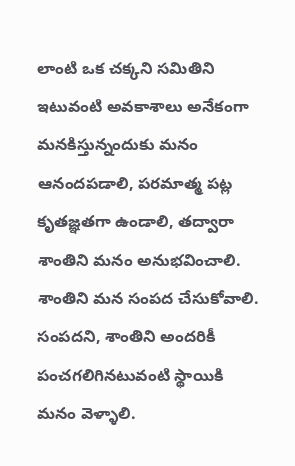లాంటి ఒక చక్కని సమితిని ఇటువంటి అవకాశాలు అనేకంగా మనకిస్తున్నందుకు మనం ఆనందపడాలి, పరమాత్మ పట్ల కృతజ్ఞతగా ఉండాలి, తద్వారా శాంతిని మనం అనుభవించాలి. శాంతిని మన సంపద చేసుకోవాలి. సంపదని, శాంతిని అందరికీ పంచగలిగినటువంటి స్థాయికి మనం వెళ్ళాలి.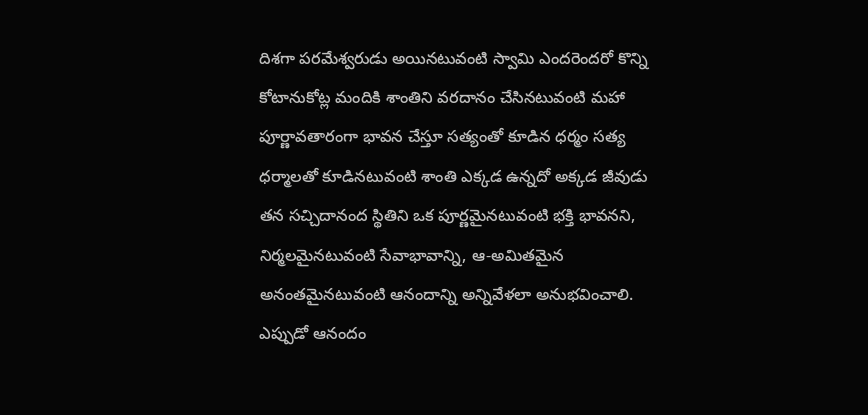దిశగా పరమేశ్వరుడు అయినటువంటి స్వామి ఎందరెందరో కొన్ని కోటానుకోట్ల మందికి శాంతిని వరదానం చేసినటువంటి మహా పూర్ణావతారంగా భావన చేస్తూ సత్యంతో కూడిన ధర్మం సత్య ధర్మాలతో కూడినటువంటి శాంతి ఎక్కడ ఉన్నదో అక్కడ జీవుడు తన సచ్చిదానంద స్థితిని ఒక పూర్ణమైనటువంటి భక్తి భావనని, నిర్మలమైనటువంటి సేవాభావాన్ని, ఆ-అమితమైన అనంతమైనటువంటి ఆనందాన్ని అన్నివేళలా అనుభవించాలి. ఎప్పుడో ఆనందం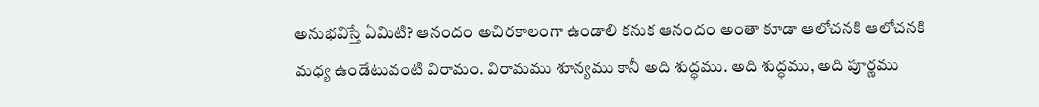అనుభవిస్తే ఏమిటి? ఆనందం అచిరకాలంగా ఉండాలి కనుక ఆనందం అంతా కూడా ఆలోచనకి ఆలోచనకి మధ్య ఉండేటువంటి విరామం. విరామము శూన్యము కానీ అది శుద్ధము. అది శుద్ధము, అది పూర్ణము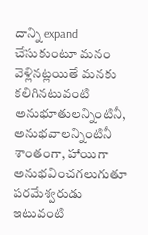దాన్ని expand చేసుకుంటూ మనం వెళ్లినట్లయితే మనకు కలిగినటువంటి అనుభూతులన్నింటినీ, అనుభవాలన్నింటినీ శాంతంగా, హాయిగా అనుభవించగలుగుతూ పరమేశ్వరుడు ఇటువంటి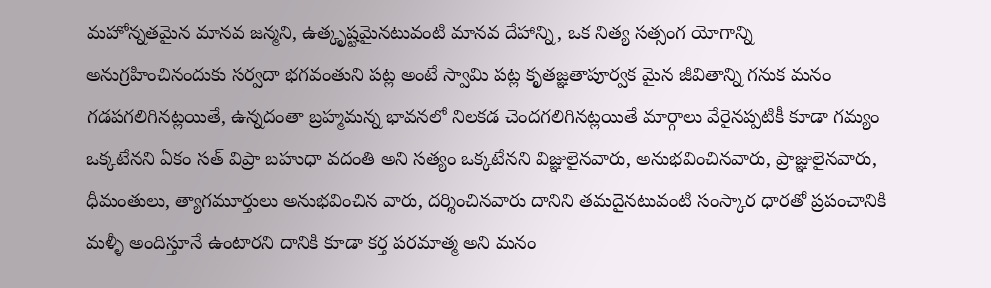మహోన్నతమైన మానవ జన్మని, ఉత్కృష్టమైనటువంటి మానవ దేహాన్ని, ఒక నిత్య సత్సంగ యోగాన్ని అనుగ్రహించినందుకు సర్వదా భగవంతుని పట్ల అంటే స్వామి పట్ల కృతజ్ఞతాపూర్వక మైన జీవితాన్ని గనుక మనం గడపగలిగినట్లయితే, ఉన్నదంతా బ్రహ్మమన్న భావనలో నిలకడ చెందగలిగినట్లయితే మార్గాలు వేరైనప్పటికీ కూడా గమ్యం ఒక్కటేనని ఏకం సత్ విప్రా బహుధా వదంతి అని సత్యం ఒక్కటేనని విజ్ఞులైనవారు, అనుభవించినవారు, ప్రాజ్ఞులైనవారు, ధీమంతులు, త్యాగమూర్తులు అనుభవించిన వారు, దర్శించినవారు దానిని తమదైనటువంటి సంస్కార ధారతో ప్రపంచానికి మళ్ళీ అందిస్తూనే ఉంటారని దానికి కూడా కర్త పరమాత్మ అని మనం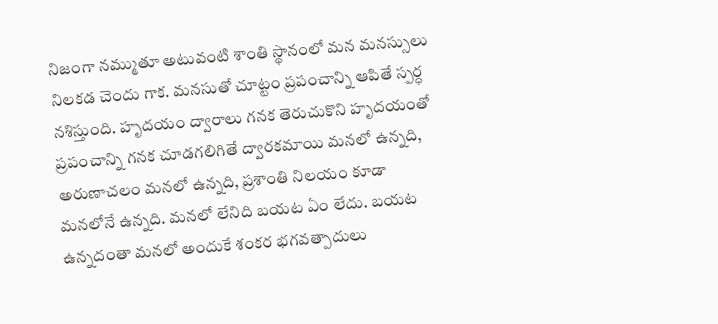నిజంగా నమ్ముతూ అటువంటి శాంతి స్థానంలో మన మనస్సులు నిలకడ చెందు గాక. మనసుతో చూట్టం ప్రపంచాన్ని ఆపితే స్పర్ధ నశిస్తుంది. హృదయం ద్వారాలు గనక తెరుచుకొని హృదయంతో ప్రపంచాన్ని గనక చూడగలిగితే ద్వారకమాయి మనలో ఉన్నది, అరుణాచలం మనలో ఉన్నది, ప్రశాంతి నిలయం కూడా మనలోనే ఉన్నది. మనలో లేనిది బయట ఏం లేదు. బయట ఉన్నదంతా మనలో అందుకే శంకర భగవత్పాదులు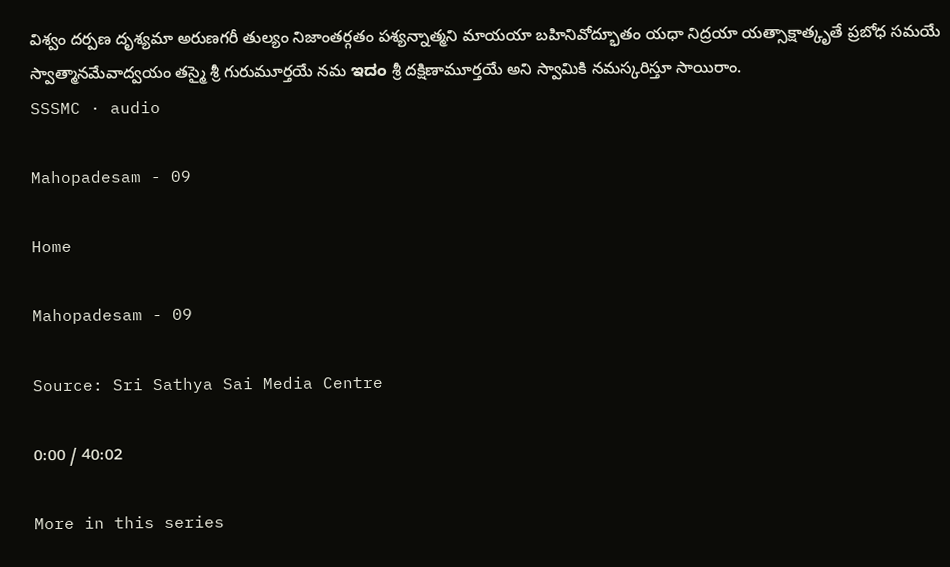విశ్వం దర్పణ దృశ్యమా అరుణగరీ తుల్యం నిజాంతర్గతం పశ్యన్నాత్మని మాయయా బహినివోద్భూతం యధా నిద్రయా యత్సాక్షాత్కృతే ప్రబోధ సమయే స్వాత్మానమేవాద్వయం తస్మై శ్రీ గురుమూర్తయే నమ ಇದಂ శ్రీ దక్షిణామూర్తయే అని స్వామికి నమస్కరిస్తూ సాయిరాం.
SSSMC · audio

Mahopadesam - 09

Home

Mahopadesam - 09

Source: Sri Sathya Sai Media Centre

0:00 / 40:02

More in this series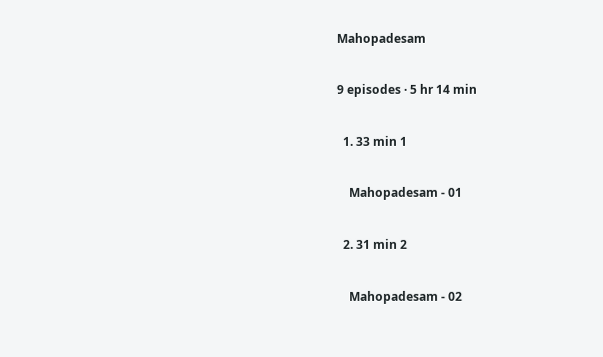Mahopadesam

9 episodes · 5 hr 14 min

  1. 33 min 1

    Mahopadesam - 01

  2. 31 min 2

    Mahopadesam - 02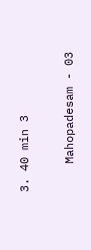3. 40 min 3

    Mahopadesam - 03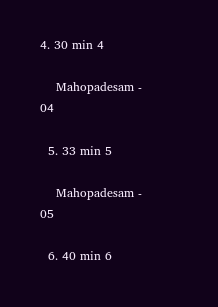4. 30 min 4

    Mahopadesam - 04

  5. 33 min 5

    Mahopadesam - 05

  6. 40 min 6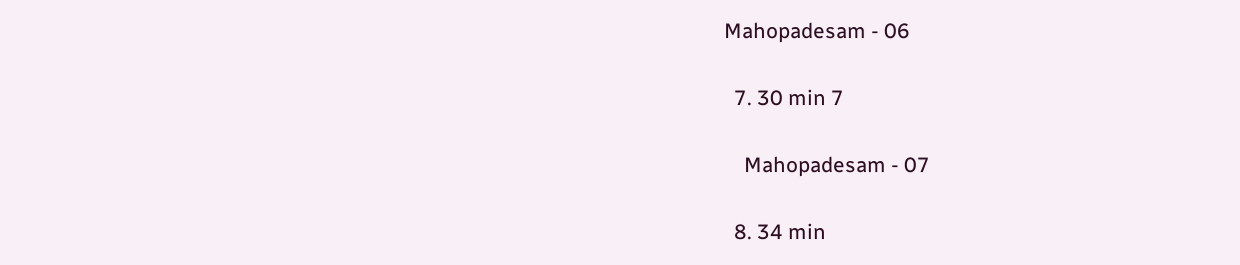Mahopadesam - 06

  7. 30 min 7

    Mahopadesam - 07

  8. 34 min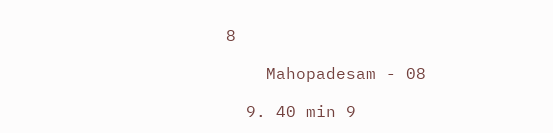8

    Mahopadesam - 08

  9. 40 min 9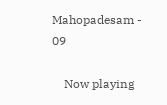Mahopadesam - 09

    Now playing